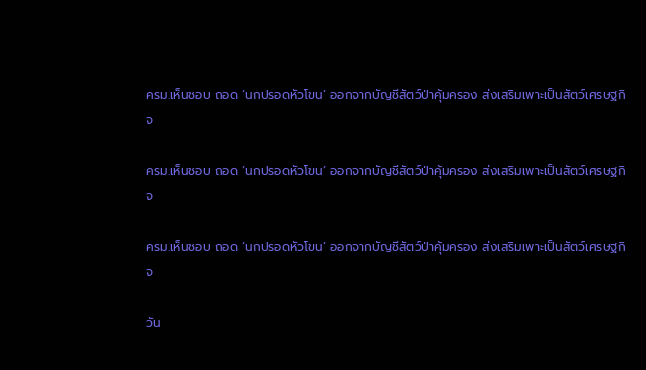ครม.เห็นชอบ ถอด ‘นกปรอดหัวโขน’ ออกจากบัญชีสัตว์ป่าคุ้มครอง ส่งเสริมเพาะเป็นสัตว์เศรษฐกิจ

ครม.เห็นชอบ ถอด ‘นกปรอดหัวโขน’ ออกจากบัญชีสัตว์ป่าคุ้มครอง ส่งเสริมเพาะเป็นสัตว์เศรษฐกิจ

ครม.เห็นชอบ ถอด ‘นกปรอดหัวโขน’ ออกจากบัญชีสัตว์ป่าคุ้มครอง ส่งเสริมเพาะเป็นสัตว์เศรษฐกิจ

วัน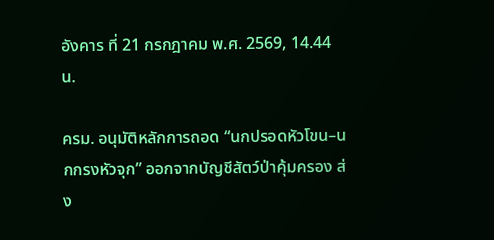อังคาร ที่ 21 กรกฎาคม พ.ศ. 2569, 14.44 น.

ครม. อนุมัติหลักการถอด “นกปรอดหัวโขน–นกกรงหัวจุก” ออกจากบัญชีสัตว์ป่าคุ้มครอง ส่ง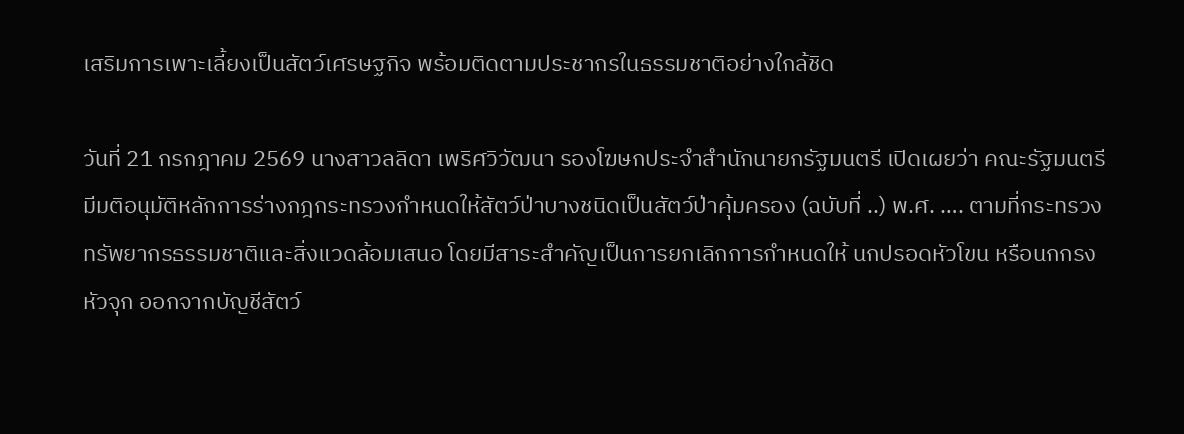เสริมการเพาะเลี้ยงเป็นสัตว์เศรษฐกิจ พร้อมติดตามประชากรในธรรมชาติอย่างใกล้ชิด

วันที่ 21 กรกฎาคม 2569 นางสาวลลิดา เพริศวิวัฒนา รองโฆษกประจำสำนักนายกรัฐมนตรี เปิดเผยว่า คณะรัฐมนตรีมีมติอนุมัติหลักการร่างกฎกระทรวงกำหนดให้สัตว์ป่าบางชนิดเป็นสัตว์ป่าคุ้มครอง (ฉบับที่ ..) พ.ศ. …. ตามที่กระทรวงทรัพยากรธรรมชาติและสิ่งแวดล้อมเสนอ โดยมีสาระสำคัญเป็นการยกเลิกการกำหนดให้ นกปรอดหัวโขน หรือนกกรงหัวจุก ออกจากบัญชีสัตว์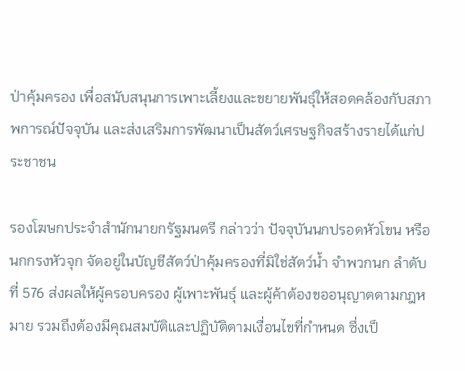ป่าคุ้มครอง เพื่อสนับสนุนการเพาะเลี้ยงและขยายพันธุ์ให้สอดคล้องกับสภาพการณ์ปัจจุบัน และส่งเสริมการพัฒนาเป็นสัตว์เศรษฐกิจสร้างรายได้แก่ประชาชน

รองโฆษกประจำสำนักนายกรัฐมนตรี กล่าวว่า ปัจจุบันนกปรอดหัวโขน หรือนกกรงหัวจุก จัดอยู่ในบัญชีสัตว์ป่าคุ้มครองที่มิใช่สัตว์น้ำ จำพวกนก ลำดับที่ 576 ส่งผลให้ผู้ครอบครอง ผู้เพาะพันธุ์ และผู้ค้าต้องขออนุญาตตามกฎหมาย รวมถึงต้องมีคุณสมบัติและปฏิบัติตามเงื่อนไขที่กำหนด ซึ่งเป็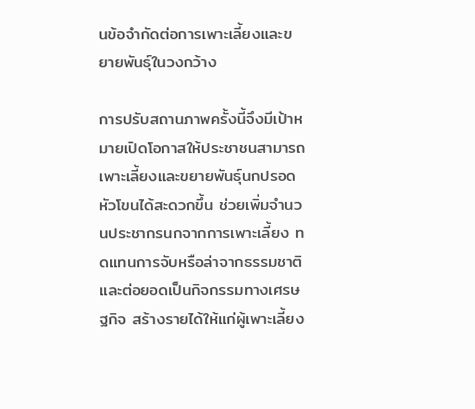นข้อจำกัดต่อการเพาะเลี้ยงและขยายพันธุ์ในวงกว้าง

การปรับสถานภาพครั้งนี้จึงมีเป้าหมายเปิดโอกาสให้ประชาชนสามารถเพาะเลี้ยงและขยายพันธุ์นกปรอดหัวโขนได้สะดวกขึ้น ช่วยเพิ่มจำนวนประชากรนกจากการเพาะเลี้ยง ทดแทนการจับหรือล่าจากธรรมชาติ และต่อยอดเป็นกิจกรรมทางเศรษฐกิจ สร้างรายได้ให้แก่ผู้เพาะเลี้ยง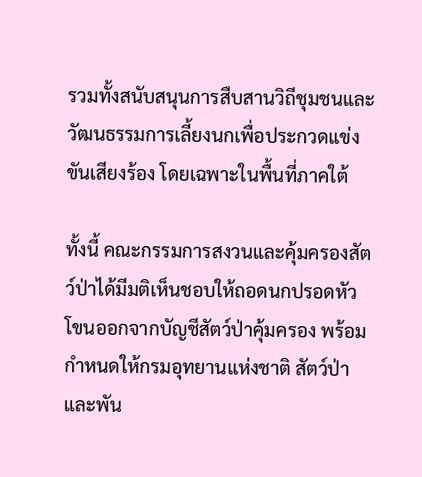รวมทั้งสนับสนุนการสืบสานวิถีชุมชนและวัฒนธรรมการเลี้ยงนกเพื่อประกวดแข่งขันเสียงร้อง โดยเฉพาะในพื้นที่ภาคใต้

ทั้งนี้ คณะกรรมการสงวนและคุ้มครองสัตว์ป่าได้มีมติเห็นชอบให้ถอดนกปรอดหัวโขนออกจากบัญชีสัตว์ป่าคุ้มครอง พร้อมกำหนดให้กรมอุทยานแห่งชาติ สัตว์ป่า และพัน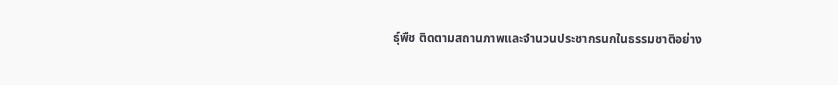ธุ์พืช ติดตามสถานภาพและจำนวนประชากรนกในธรรมชาติอย่าง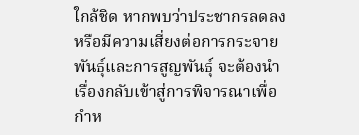ใกล้ชิด หากพบว่าประชากรลดลงหรือมีความเสี่ยงต่อการกระจายพันธุ์และการสูญพันธุ์ จะต้องนำเรื่องกลับเข้าสู่การพิจารณาเพื่อกำห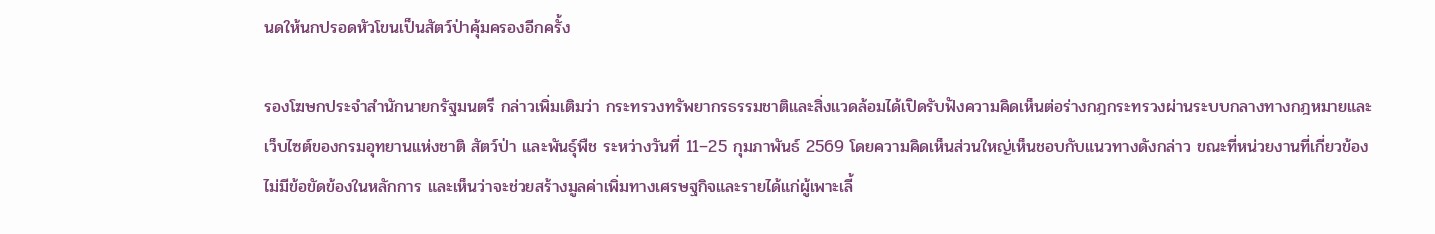นดให้นกปรอดหัวโขนเป็นสัตว์ป่าคุ้มครองอีกครั้ง

รองโฆษกประจำสำนักนายกรัฐมนตรี กล่าวเพิ่มเติมว่า กระทรวงทรัพยากรธรรมชาติและสิ่งแวดล้อมได้เปิดรับฟังความคิดเห็นต่อร่างกฎกระทรวงผ่านระบบกลางทางกฎหมายและเว็บไซต์ของกรมอุทยานแห่งชาติ สัตว์ป่า และพันธุ์พืช ระหว่างวันที่ 11–25 กุมภาพันธ์ 2569 โดยความคิดเห็นส่วนใหญ่เห็นชอบกับแนวทางดังกล่าว ขณะที่หน่วยงานที่เกี่ยวข้องไม่มีข้อขัดข้องในหลักการ และเห็นว่าจะช่วยสร้างมูลค่าเพิ่มทางเศรษฐกิจและรายได้แก่ผู้เพาะเลี้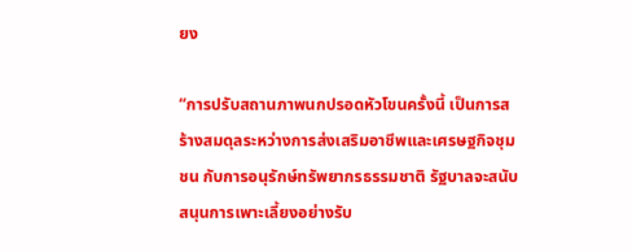ยง

“การปรับสถานภาพนกปรอดหัวโขนครั้งนี้ เป็นการสร้างสมดุลระหว่างการส่งเสริมอาชีพและเศรษฐกิจชุมชน กับการอนุรักษ์ทรัพยากรธรรมชาติ รัฐบาลจะสนับสนุนการเพาะเลี้ยงอย่างรับ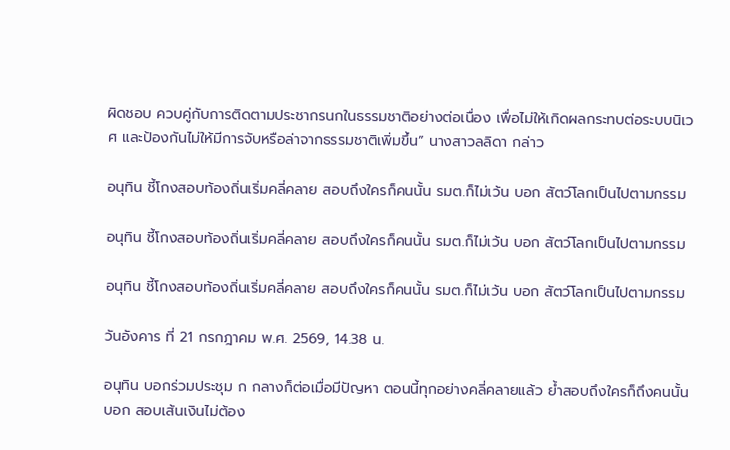ผิดชอบ ควบคู่กับการติดตามประชากรนกในธรรมชาติอย่างต่อเนื่อง เพื่อไม่ให้เกิดผลกระทบต่อระบบนิเวศ และป้องกันไม่ให้มีการจับหรือล่าจากธรรมชาติเพิ่มขึ้น” นางสาวลลิดา กล่าว

อนุทิน ชี้โกงสอบท้องถิ่นเริ่มคลี่คลาย สอบถึงใครก็คนนั้น รมต.ก็ไม่เว้น บอก สัตว์โลกเป็นไปตามกรรม

อนุทิน ชี้โกงสอบท้องถิ่นเริ่มคลี่คลาย สอบถึงใครก็คนนั้น รมต.ก็ไม่เว้น บอก สัตว์โลกเป็นไปตามกรรม

อนุทิน ชี้โกงสอบท้องถิ่นเริ่มคลี่คลาย สอบถึงใครก็คนนั้น รมต.ก็ไม่เว้น บอก สัตว์โลกเป็นไปตามกรรม

วันอังคาร ที่ 21 กรกฎาคม พ.ศ. 2569, 14.38 น.

อนุทิน บอกร่วมประชุม ก กลางก็ต่อเมื่อมีปัญหา ตอนนี้ทุกอย่างคลี่คลายแล้ว ย้ำสอบถึงใครก็ถึงคนนั้น บอก สอบเส้นเงินไม่ต้อง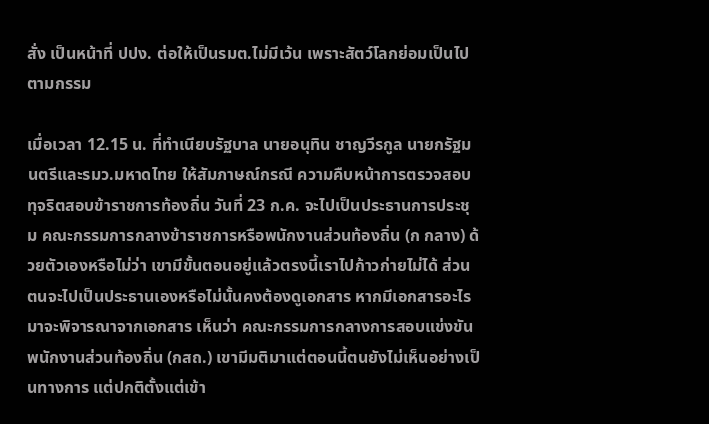สั่ง เป็นหน้าที่ ปปง. ต่อให้เป็นรมต.ไม่มีเว้น เพราะสัตว์โลกย่อมเป็นไปตามกรรม

เมื่อเวลา 12.15 น. ที่ทำเนียบรัฐบาล นายอนุทิน ชาญวีรกูล นายกรัฐมนตรีและรมว.มหาดไทย ให้สัมภาษณ์กรณี ความคืบหน้าการตรวจสอบทุจริตสอบข้าราชการท้องถิ่น วันที่ 23 ก.ค. จะไปเป็นประธานการประชุม คณะกรรมการกลางข้าราชการหรือพนักงานส่วนท้องถิ่น (ก กลาง) ด้วยตัวเองหรือไม่ว่า เขามีขั้นตอนอยู่แล้วตรงนี้เราไปก้าวก่ายไม่ได้ ส่วนตนจะไปเป็นประธานเองหรือไม่นั้นคงต้องดูเอกสาร หากมีเอกสารอะไรมาจะพิจารณาจากเอกสาร เห็นว่า คณะกรรมการกลางการสอบแข่งขันพนักงานส่วนท้องถิ่น (กสถ.) เขามีมติมาแต่ตอนนี้ตนยังไม่เห็นอย่างเป็นทางการ แต่ปกติตั้งแต่เข้า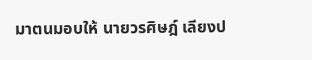มาตนมอบให้ นายวรศิษฎ์ เลียงป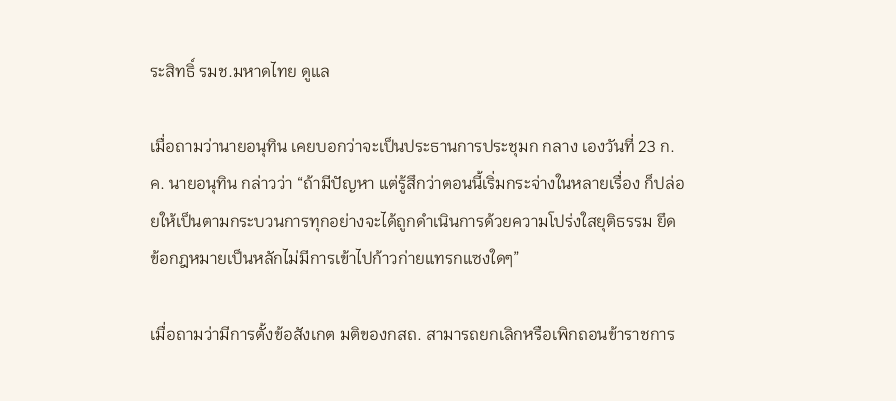ระสิทธิ์ รมช.มหาดไทย ดูแล

เมื่อถามว่านายอนุทิน เคยบอกว่าจะเป็นประธานการประชุมก กลาง เองวันที่ 23 ก.ค. นายอนุทิน กล่าวว่า “ถ้ามีปัญหา แต่รู้สึกว่าตอนนี้เริ่มกระจ่างในหลายเรื่อง ก็ปล่อยให้เป็นตามกระบวนการทุกอย่างจะได้ถูกดำเนินการด้วยความโปร่งใสยุติธรรม ยึดข้อกฎหมายเป็นหลักไม่มีการเข้าไปก้าวก่ายแทรกแซงใดๆ”

เมื่อถามว่ามีการตั้งข้อสังเกต มติของกสถ. สามารถยกเลิกหรือเพิกถอนข้าราชการ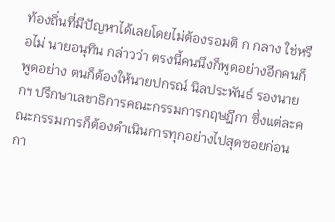ท้องถิ่นที่มีปัญหาได้เลยโดยไม่ต้องรอมติ ก กลาง ใช่หรือไม่ นายอนุทิน กล่าวว่า ตรงนี้คนนึงก็พูดอย่างอีกคนก็พูดอย่าง ตนก็ต้องให้นายปกรณ์ นิลประพันธ์ รองนายกฯ ปรึกษาเลขาธิการคณะกรรมการกฤษฎีกา ซึ่งแต่ละคณะกรรมการก็ต้องดำเนินการทุกอย่างไปสุดซอยก่อน กา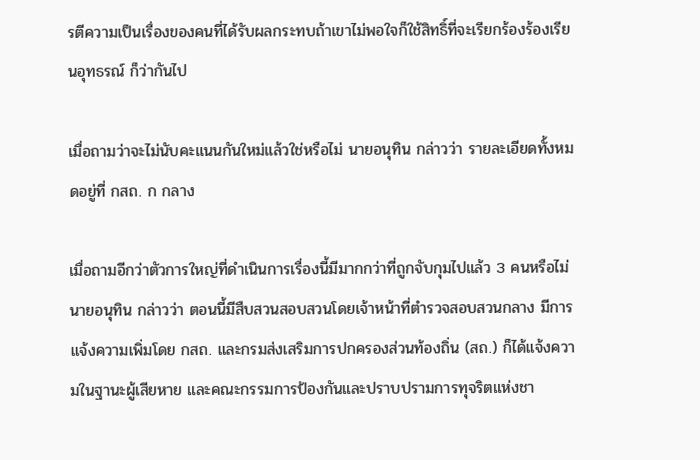รตีความเป็นเรื่องของคนที่ได้รับผลกระทบถ้าเขาไม่พอใจก็ใช้สิทธิ์ที่จะเรียกร้องร้องเรียนอุทธรณ์ ก็ว่ากันไป

เมื่อถามว่าจะไม่นับคะแนนกันใหม่แล้วใช่หรือไม่ นายอนุทิน กล่าวว่า รายละเอียดทั้งหมดอยู่ที่ กสถ. ก กลาง

เมื่อถามอีกว่าตัวการใหญ่ที่ดำเนินการเรื่องนี้มีมากกว่าที่ถูกจับกุมไปแล้ว 3 คนหรือไม่ นายอนุทิน กล่าวว่า ตอนนี้มีสืบสวนสอบสวนโดยเจ้าหน้าที่ตำรวจสอบสวนกลาง มีการแจ้งความเพิ่มโดย กสถ. และกรมส่งเสริมการปกครองส่วนท้องถิ่น (สถ.) ก็ได้แจ้งความในฐานะผู้เสียหาย และคณะกรรมการป้องกันและปราบปรามการทุจริตแห่งชา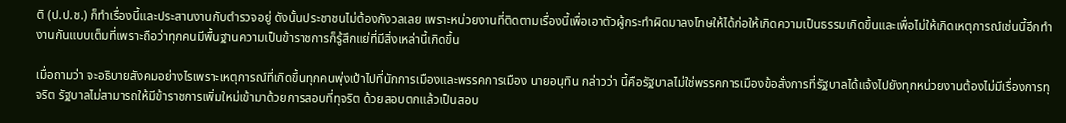ติ (ป.ป.ช.) ก็ทำเรื่องนี้และประสานงานกับตำรวจอยู่ ดังนั้นประชาชนไม่ต้องกังวลเลย เพราะหน่วยงานที่ติดตามเรื่องนี้เพื่อเอาตัวผู้กระทำผิดมาลงโทษให้ได้ก่อให้เกิดความเป็นธรรมเกิดขึ้นและเพื่อไม่ให้เกิดเหตุการณ์เช่นนี้อีกทำงานกันแบบเต็มที่เพราะถือว่าทุกคนมีพื้นฐานความเป็นข้าราชการก็รู้สึกแย่ที่มีสิ่งเหล่านี้เกิดขึ้น

เมื่อถามว่า จะอธิบายสังคมอย่างไรเพราะเหตุการณ์ที่เกิดขึ้นทุกคนพุ่งเป้าไปที่นักการเมืองและพรรคการเมือง นายอนุทิน กล่าวว่า นี้คือรัฐบาลไม่ใช่พรรคการเมืองข้อสั่งการที่รัฐบาลได้แจ้งไปยังทุกหน่วยงานต้องไม่มีเรื่องการทุจริต รัฐบาลไม่สามารถให้มีข้าราชการเพิ่มใหม่เข้ามาด้วยการสอบที่ทุจริต ด้วยสอบตกแล้วเป็นสอบ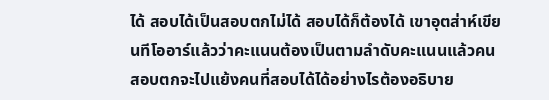ได้ สอบได้เป็นสอบตกไม่ได้ สอบได้ก็ต้องได้ เขาอุตส่าห์เขียนทีโออาร์แล้วว่าคะแนนต้องเป็นตามลำดับคะแนนแล้วคนสอบตกจะไปแย้งคนที่สอบได้ได้อย่างไรต้องอธิบาย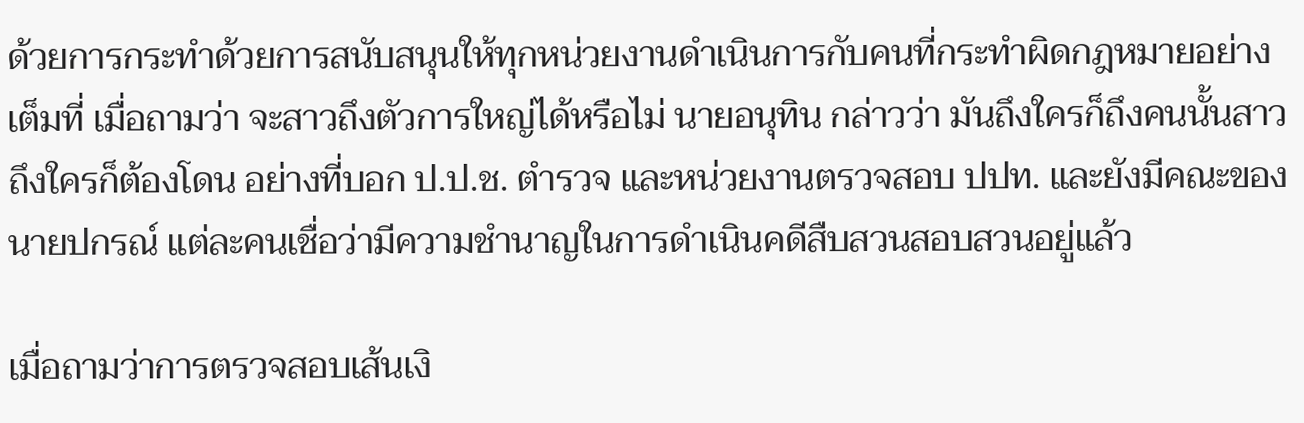ด้วยการกระทำด้วยการสนับสนุนให้ทุกหน่วยงานดำเนินการกับคนที่กระทำผิดกฎหมายอย่างเต็มที่ เมื่อถามว่า จะสาวถึงตัวการใหญ่ได้หรือไม่ นายอนุทิน กล่าวว่า มันถึงใครก็ถึงคนนั้นสาวถึงใครก็ต้องโดน อย่างที่บอก ป.ป.ช. ตำรวจ และหน่วยงานตรวจสอบ ปปท. และยังมีคณะของนายปกรณ์ แต่ละคนเชื่อว่ามีความชำนาญในการดำเนินคดีสืบสวนสอบสวนอยู่แล้ว

เมื่อถามว่าการตรวจสอบเส้นเงิ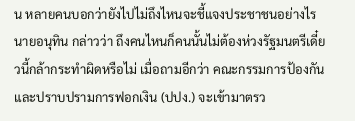น หลายคนบอกว่ายังไปไม่ถึงไหนจะชี้แจงประชาชนอย่างไร นายอนุทิน กล่าวว่า ถึงคนไหนก็คนนั้นไม่ต้องห่วงรัฐมนตรีเดี๋ยวนี้กล้ากระทำผิดหรือไม่ เมื่อถามอีกว่า คณะกรรมการป้องกันและปราบปรามการฟอกเงิน (ปปง.) จะเข้ามาตรว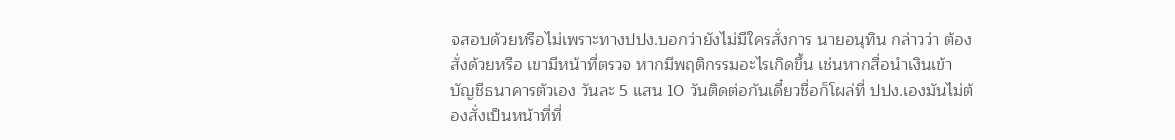จสอบด้วยหรือไม่เพราะทางปปง.บอกว่ายังไม่มีใครสั่งการ นายอนุทิน กล่าวว่า ต้องสั่งด้วยหรือ เขามีหน้าที่ตรวจ หากมีพฤติกรรมอะไรเกิดขึ้น เช่นหากสื่อนำเงินเข้าบัญชีธนาคารตัวเอง วันละ 5 แสน 10 วันติดต่อกันเดี๋ยวชื่อก็โผล่ที่ ปปง.เองมันไม่ต้องสั่งเป็นหน้าที่ที่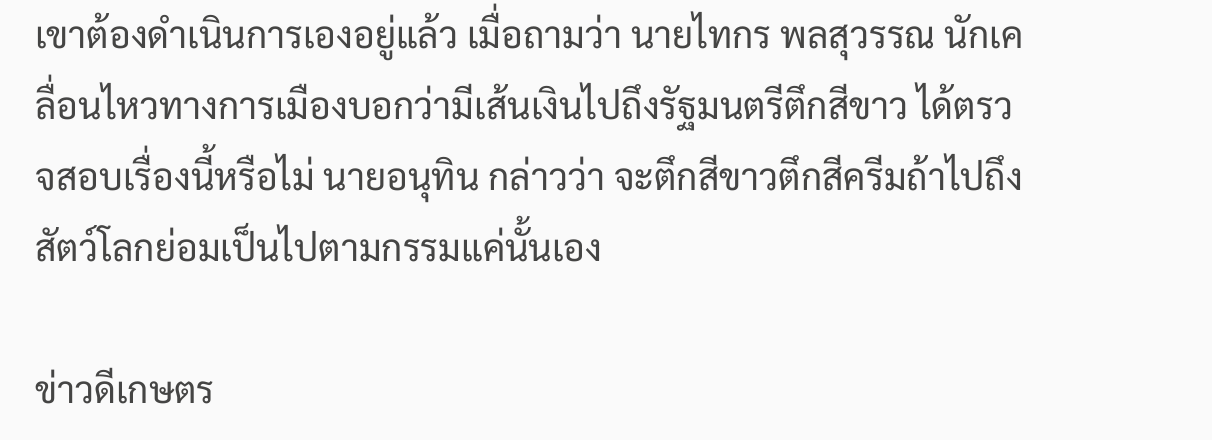เขาต้องดำเนินการเองอยู่แล้ว เมื่อถามว่า นายไทกร พลสุวรรณ นักเคลื่อนไหวทางการเมืองบอกว่ามีเส้นเงินไปถึงรัฐมนตรีตึกสีขาว ได้ตรวจสอบเรื่องนี้หรือไม่ นายอนุทิน กล่าวว่า จะตึกสีขาวตึกสีครีมถ้าไปถึงสัตว์โลกย่อมเป็นไปตามกรรมแค่นั้นเอง

ข่าวดีเกษตร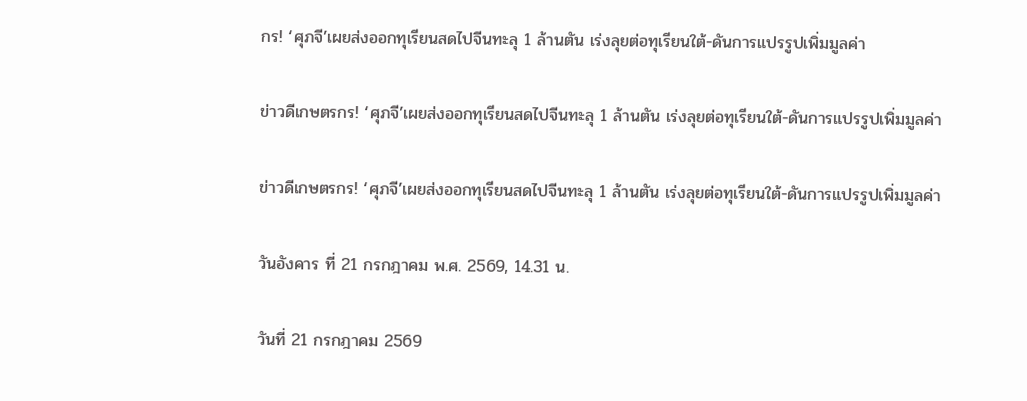กร! ‘ศุภจี’เผยส่งออกทุเรียนสดไปจีนทะลุ 1 ล้านตัน เร่งลุยต่อทุเรียนใต้-ดันการแปรรูปเพิ่มมูลค่า

ข่าวดีเกษตรกร! ‘ศุภจี’เผยส่งออกทุเรียนสดไปจีนทะลุ 1 ล้านตัน เร่งลุยต่อทุเรียนใต้-ดันการแปรรูปเพิ่มมูลค่า

ข่าวดีเกษตรกร! ‘ศุภจี’เผยส่งออกทุเรียนสดไปจีนทะลุ 1 ล้านตัน เร่งลุยต่อทุเรียนใต้-ดันการแปรรูปเพิ่มมูลค่า

วันอังคาร ที่ 21 กรกฎาคม พ.ศ. 2569, 14.31 น.

วันที่ 21 กรกฎาคม 2569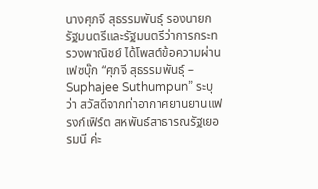นางศุภจี สุธรรมพันธุ์ รองนายกรัฐมนตรีและรัฐมนตรีว่าการกระทรวงพาณิชย์ ได้โพสต์ข้อความผ่านเฟซบุ๊ก “ศุภจี สุธรรมพันธุ์ – Suphajee Suthumpun” ระบุว่า สวัสดีจากท่าอากาศยานยานแฟรงก์เฟิร์ต สหพันธ์สาธารณรัฐเยอรมนี ค่ะ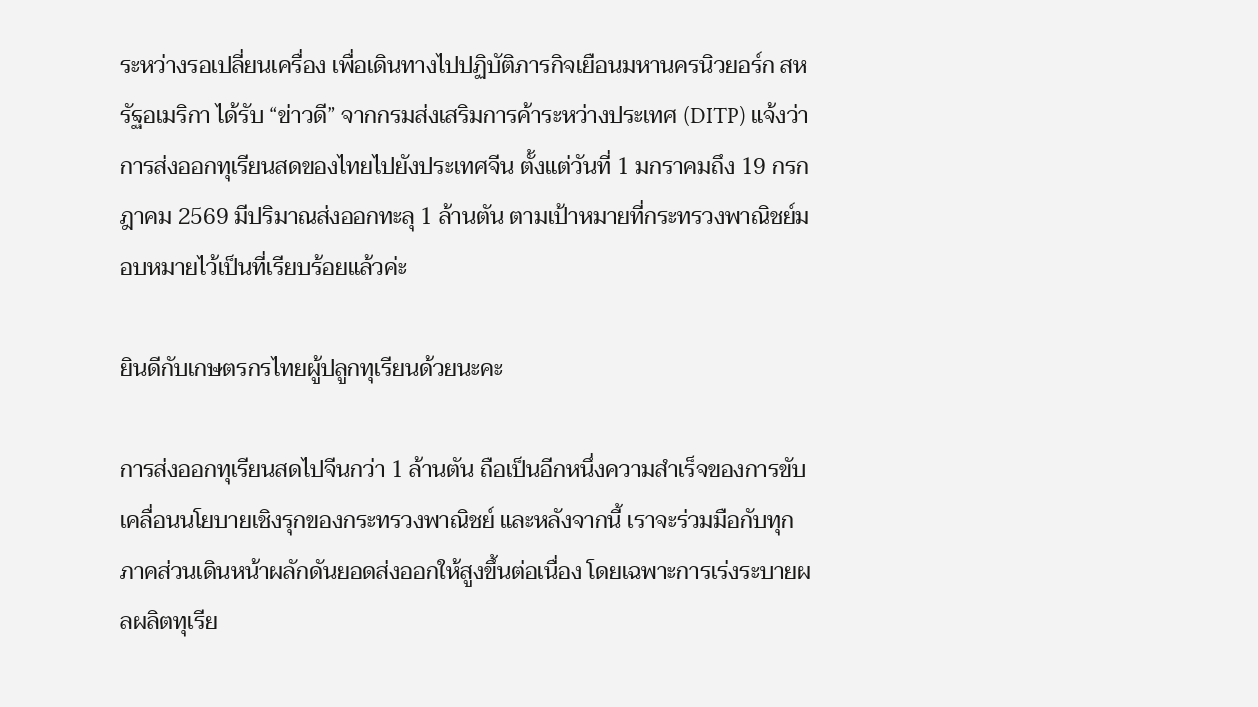ระหว่างรอเปลี่ยนเครื่อง เพื่อเดินทางไปปฏิบัติภารกิจเยือนมหานครนิวยอร์ก สหรัฐอเมริกา ได้รับ “ข่าวดี” จากกรมส่งเสริมการค้าระหว่างประเทศ (DITP) แจ้งว่า การส่งออกทุเรียนสดของไทยไปยังประเทศจีน ตั้งแต่วันที่ 1 มกราคมถึง 19 กรกฎาคม 2569 มีปริมาณส่งออกทะลุ 1 ล้านตัน ตามเป้าหมายที่กระทรวงพาณิชย์มอบหมายไว้เป็นที่เรียบร้อยแล้วค่ะ

ยินดีกับเกษตรกรไทยผู้ปลูกทุเรียนด้วยนะคะ

การส่งออกทุเรียนสดไปจีนกว่า 1 ล้านตัน ถือเป็นอีกหนึ่งความสำเร็จของการขับเคลื่อนนโยบายเชิงรุกของกระทรวงพาณิชย์ และหลังจากนี้ เราจะร่วมมือกับทุกภาคส่วนเดินหน้าผลักดันยอดส่งออกให้สูงขึ้นต่อเนื่อง โดยเฉพาะการเร่งระบายผลผลิตทุเรีย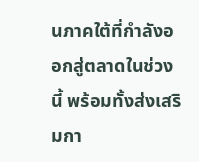นภาคใต้ที่กำลังออกสู่ตลาดในช่วงนี้ พร้อมทั้งส่งเสริมกา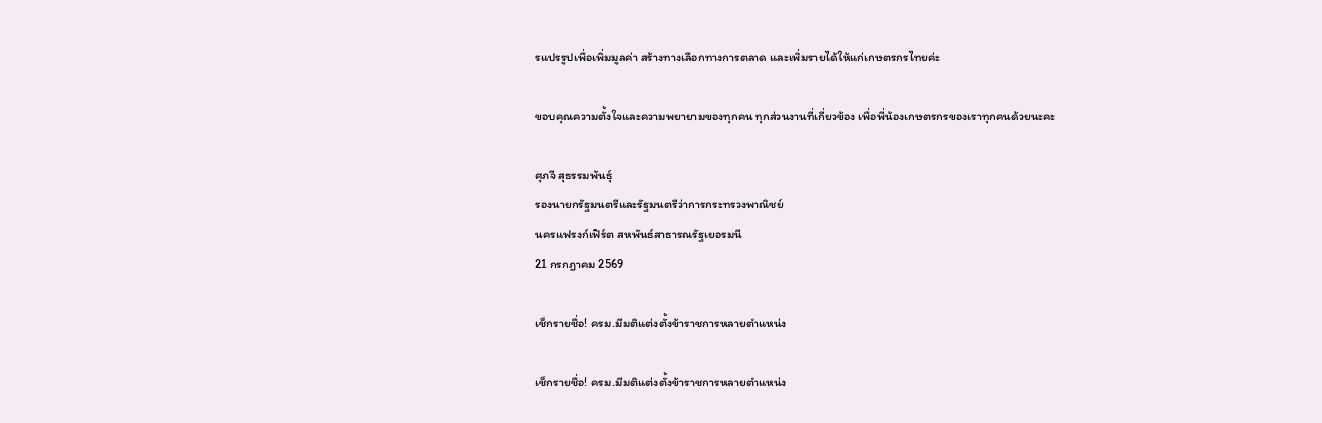รแปรรูปเพื่อเพิ่มมูลค่า สร้างทางเลือกทางการตลาด และเพิ่มรายได้ให้แก่เกษตรกรไทยค่ะ

ขอบคุณความตั้งใจและความพยายามของทุกคน ทุกส่วนงานที่เกี่ยวข้อง เพื่อพี่น้องเกษตรกรของเราทุกคนด้วยนะคะ

ศุภจี สุธรรมพันธุ์
รองนายกรัฐมนตรีและรัฐมนตรีว่าการกระทรวงพาณิชย์
นครแฟรงก์เฟิร์ต สหพันธ์สาธารณรัฐเยอรมนี
21 กรกฎาคม 2569

เช็กรายชื่อ! ครม.มีมติแต่งตั้งข้าราชการหลายตำแหน่ง

เช็กรายชื่อ! ครม.มีมติแต่งตั้งข้าราชการหลายตำแหน่ง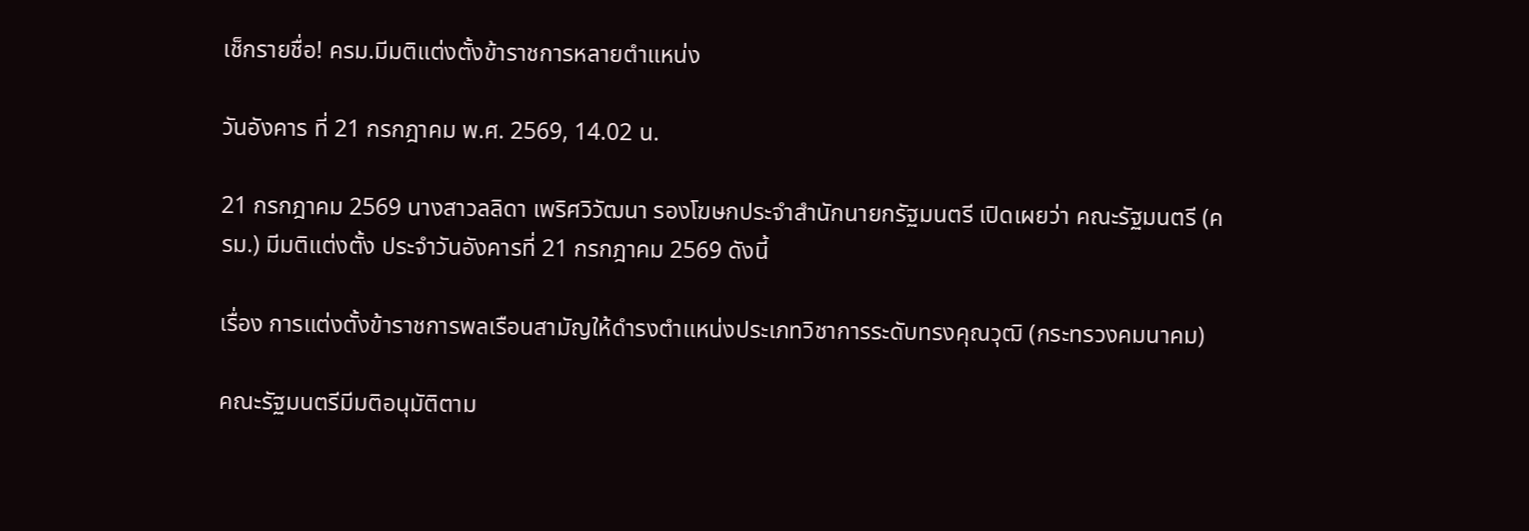เช็กรายชื่อ! ครม.มีมติแต่งตั้งข้าราชการหลายตำแหน่ง

วันอังคาร ที่ 21 กรกฎาคม พ.ศ. 2569, 14.02 น.

21 กรกฎาคม 2569 นางสาวลลิดา เพริศวิวัฒนา รองโฆษกประจำสำนักนายกรัฐมนตรี เปิดเผยว่า คณะรัฐมนตรี (ครม.) มีมติแต่งตั้ง ประจำวันอังคารที่ 21 กรกฎาคม 2569 ดังนี้

เรื่อง การแต่งตั้งข้าราชการพลเรือนสามัญให้ดำรงตำแหน่งประเภทวิชาการระดับทรงคุณวุฒิ (กระทรวงคมนาคม)

คณะรัฐมนตรีมีมติอนุมัติตาม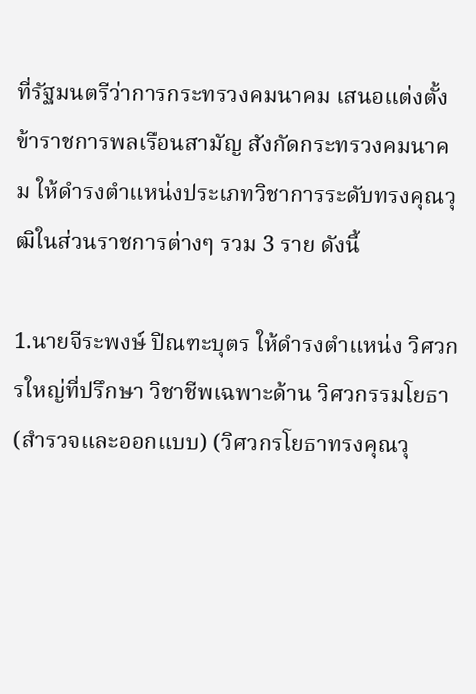ที่รัฐมนตรีว่าการกระทรวงคมนาคม เสนอแต่งตั้งข้าราชการพลเรือนสามัญ สังกัดกระทรวงคมนาคม ให้ดำรงตำแหน่งประเภทวิชาการระดับทรงคุณวุฒิในส่วนราชการต่างๆ รวม 3 ราย ดังนี้

1.นายจีระพงษ์ ปิณฑะบุตร ให้ดำรงตำแหน่ง วิศวกรใหญ่ที่ปรึกษา วิชาชีพเฉพาะด้าน วิศวกรรมโยธา (สำรวจและออกแบบ) (วิศวกรโยธาทรงคุณวุ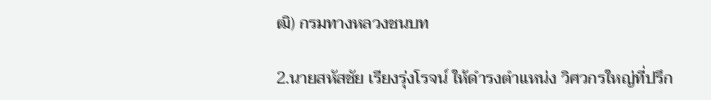ฒิ) กรมทางหลวงชนบท

2.นายสหัสชัย เรียงรุ่งโรจน์ ให้ดำรงตำแหน่ง วิศวกรใหญ่ที่ปรึก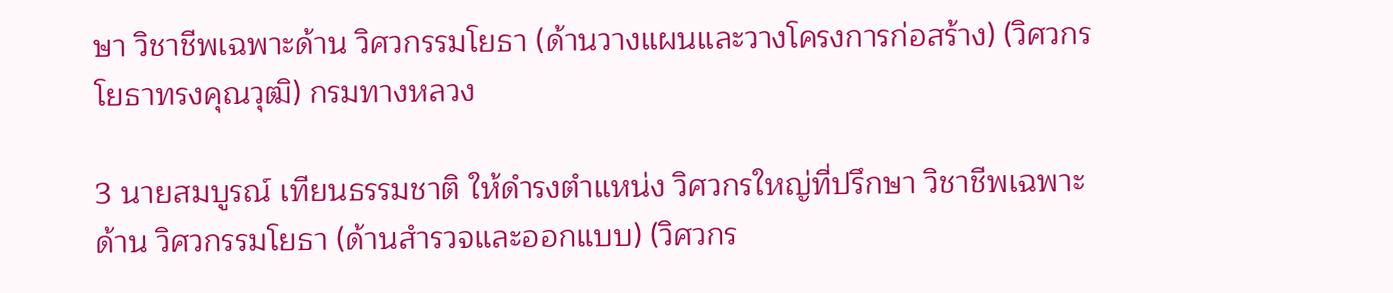ษา วิชาชีพเฉพาะด้าน วิศวกรรมโยธา (ด้านวางแผนและวางโครงการก่อสร้าง) (วิศวกรโยธาทรงคุณวุฒิ) กรมทางหลวง

3 นายสมบูรณ์ เทียนธรรมชาติ ให้ดำรงตำแหน่ง วิศวกรใหญ่ที่ปรึกษา วิชาชีพเฉพาะด้าน วิศวกรรมโยธา (ด้านสำรวจและออกแบบ) (วิศวกร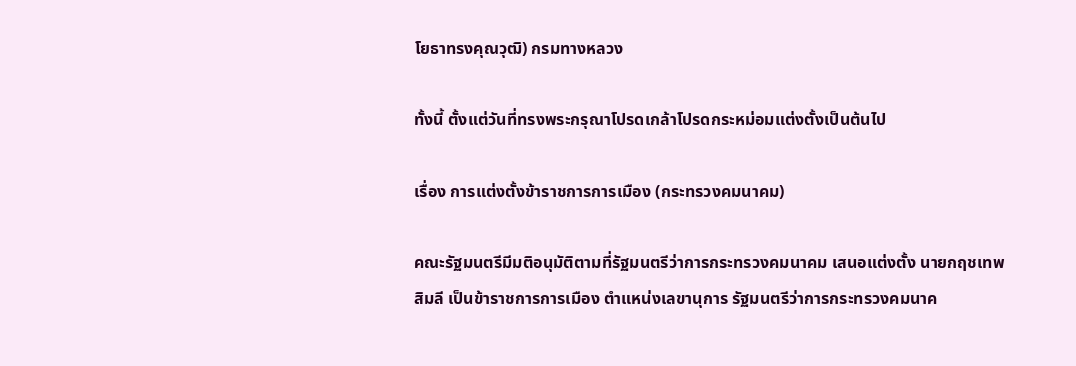โยธาทรงคุณวุฒิ) กรมทางหลวง

ทั้งนี้ ตั้งแต่วันที่ทรงพระกรุณาโปรดเกล้าโปรดกระหม่อมแต่งตั้งเป็นต้นไป

เรื่อง การแต่งตั้งข้าราชการการเมือง (กระทรวงคมนาคม)

คณะรัฐมนตรีมีมติอนุมัติตามที่รัฐมนตรีว่าการกระทรวงคมนาคม เสนอแต่งตั้ง นายกฤชเทพ สิมลี เป็นข้าราชการการเมือง ตำแหน่งเลขานุการ รัฐมนตรีว่าการกระทรวงคมนาค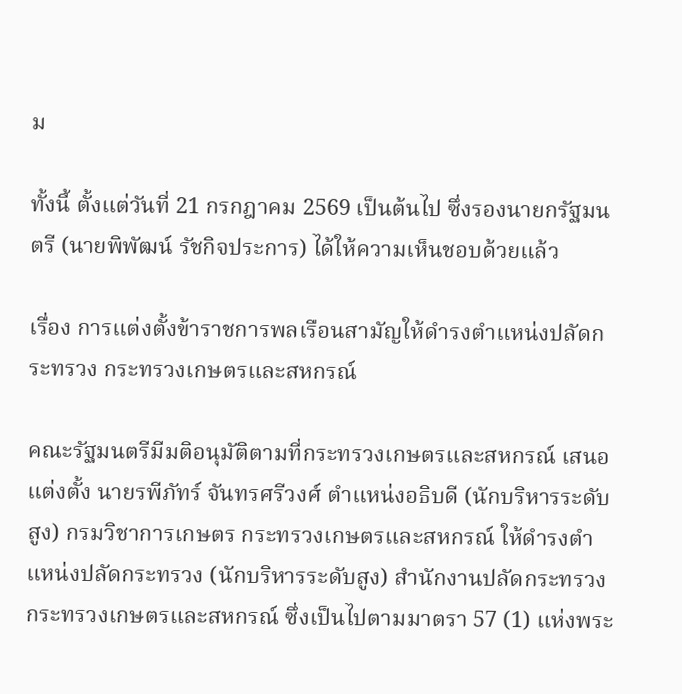ม

ทั้งนี้ ตั้งแต่วันที่ 21 กรกฎาคม 2569 เป็นต้นไป ซึ่งรองนายกรัฐมนตรี (นายพิพัฒน์ รัชกิจประการ) ได้ให้ความเห็นชอบด้วยแล้ว

เรื่อง การแต่งตั้งข้าราชการพลเรือนสามัญให้ดำรงตำแหน่งปลัดกระทรวง กระทรวงเกษตรและสหกรณ์

คณะรัฐมนตรีมีมติอนุมัติตามที่กระทรวงเกษตรและสหกรณ์ เสนอแต่งตั้ง นายรพีภัทร์ จันทรศรีวงศ์ ตำแหน่งอธิบดี (นักบริหารระดับสูง) กรมวิชาการเกษตร กระทรวงเกษตรและสหกรณ์ ให้ดำรงตำแหน่งปลัดกระทรวง (นักบริหารระดับสูง) สำนักงานปลัดกระทรวง กระทรวงเกษตรและสหกรณ์ ซึ่งเป็นไปตามมาตรา 57 (1) แห่งพระ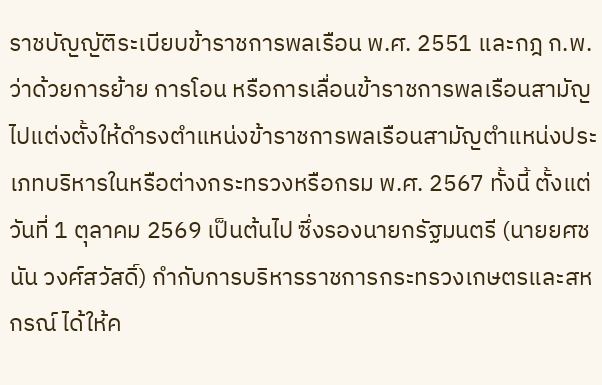ราชบัญญัติระเบียบข้าราชการพลเรือน พ.ศ. 2551 และกฎ ก.พ. ว่าด้วยการย้าย การโอน หรือการเลื่อนข้าราชการพลเรือนสามัญไปแต่งตั้งให้ดำรงตำแหน่งข้าราชการพลเรือนสามัญตำแหน่งประเภทบริหารในหรือต่างกระทรวงหรือกรม พ.ศ. 2567 ทั้งนี้ ตั้งแต่วันที่ 1 ตุลาคม 2569 เป็นต้นไป ซึ่งรองนายกรัฐมนตรี (นายยศชนัน วงศ์สวัสดิ์) กำกับการบริหารราชการกระทรวงเกษตรและสหกรณ์ ได้ให้ค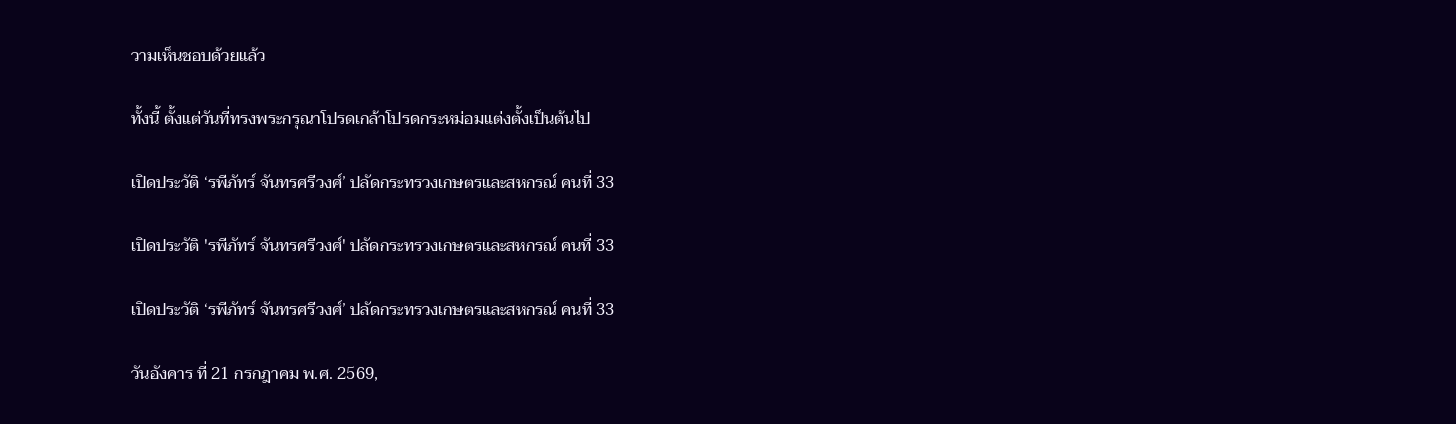วามเห็นชอบด้วยแล้ว

ทั้งนี้ ตั้งแต่วันที่ทรงพระกรุณาโปรดเกล้าโปรดกระหม่อมแต่งตั้งเป็นต้นไป

เปิดประวัติ ‘รพีภัทร์ จันทรศรีวงศ์’ ปลัดกระทรวงเกษตรและสหกรณ์ คนที่ 33

เปิดประวัติ 'รพีภัทร์ จันทรศรีวงศ์' ปลัดกระทรวงเกษตรและสหกรณ์ คนที่ 33

เปิดประวัติ ‘รพีภัทร์ จันทรศรีวงศ์’ ปลัดกระทรวงเกษตรและสหกรณ์ คนที่ 33

วันอังคาร ที่ 21 กรกฎาคม พ.ศ. 2569,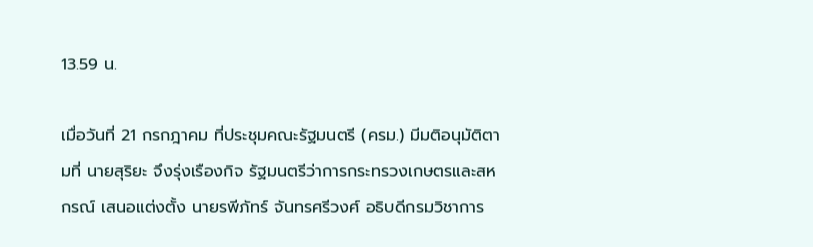13.59 น.

เมื่อวันที่ 21 กรกฎาคม ที่ประชุมคณะรัฐมนตรี (ครม.) มีมติอนุมัติตามที่ นายสุริยะ จึงรุ่งเรืองกิจ รัฐมนตรีว่าการกระทรวงเกษตรและสหกรณ์ เสนอแต่งตั้ง นายรพีภัทร์ จันทรศรีวงศ์ อธิบดีกรมวิชาการ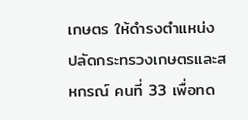เกษตร ให้ดำรงตำแหน่ง ปลัดกระทรวงเกษตรและสหกรณ์ คนที่ 33 เพื่อทด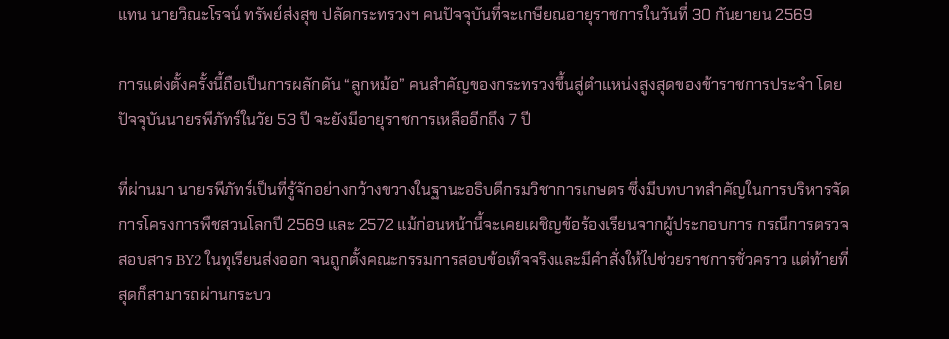แทน นายวิณะโรจน์ ทรัพย์ส่งสุข ปลัดกระทรวงฯ คนปัจจุบันที่จะเกษียณอายุราชการในวันที่ 30 กันยายน 2569

การแต่งตั้งครั้งนี้ถือเป็นการผลักดัน “ลูกหม้อ” คนสำคัญของกระทรวงขึ้นสู่ตำแหน่งสูงสุดของข้าราชการประจำ โดยปัจจุบันนายรพีภัทร์ในวัย 53 ปี จะยังมีอายุราชการเหลืออีกถึง 7 ปี

ที่ผ่านมา นายรพีภัทร์เป็นที่รู้จักอย่างกว้างขวางในฐานะอธิบดีกรมวิชาการเกษตร ซึ่งมีบทบาทสำคัญในการบริหารจัดการโครงการพืชสวนโลกปี 2569 และ 2572 แม้ก่อนหน้านี้จะเคยเผชิญข้อร้องเรียนจากผู้ประกอบการ กรณีการตรวจสอบสาร BY2 ในทุเรียนส่งออก จนถูกตั้งคณะกรรมการสอบข้อเท็จจริงและมีคำสั่งให้ไปช่วยราชการชั่วคราว แต่ท้ายที่สุดก็สามารถผ่านกระบว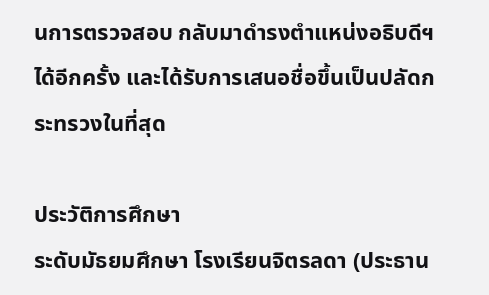นการตรวจสอบ กลับมาดำรงตำแหน่งอธิบดีฯ ได้อีกครั้ง และได้รับการเสนอชื่อขึ้นเป็นปลัดกระทรวงในที่สุด

ประวัติการศึกษา
ระดับมัธยมศึกษา โรงเรียนจิตรลดา (ประธาน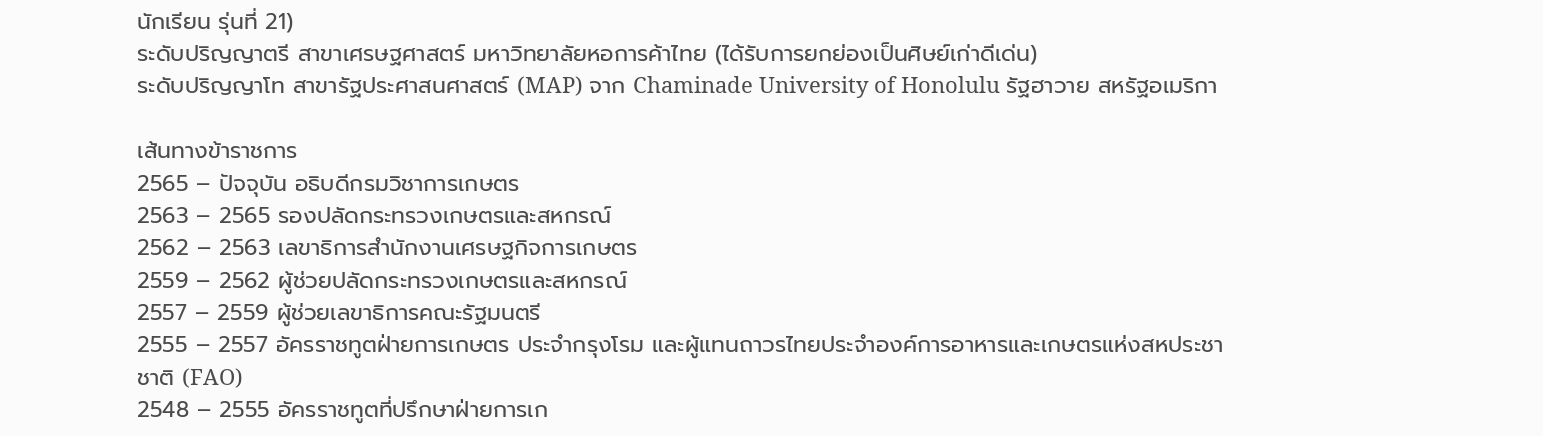นักเรียน รุ่นที่ 21)
ระดับปริญญาตรี สาขาเศรษฐศาสตร์ มหาวิทยาลัยหอการค้าไทย (ได้รับการยกย่องเป็นศิษย์เก่าดีเด่น)
ระดับปริญญาโท สาขารัฐประศาสนศาสตร์ (MAP) จาก Chaminade University of Honolulu รัฐฮาวาย สหรัฐอเมริกา

เส้นทางข้าราชการ
2565 – ปัจจุบัน อธิบดีกรมวิชาการเกษตร
2563 – 2565 รองปลัดกระทรวงเกษตรและสหกรณ์
2562 – 2563 เลขาธิการสำนักงานเศรษฐกิจการเกษตร
2559 – 2562 ผู้ช่วยปลัดกระทรวงเกษตรและสหกรณ์
2557 – 2559 ผู้ช่วยเลขาธิการคณะรัฐมนตรี
2555 – 2557 อัครราชทูตฝ่ายการเกษตร ประจำกรุงโรม และผู้แทนถาวรไทยประจำองค์การอาหารและเกษตรแห่งสหประชาชาติ (FAO)
2548 – 2555 อัครราชทูตที่ปรึกษาฝ่ายการเก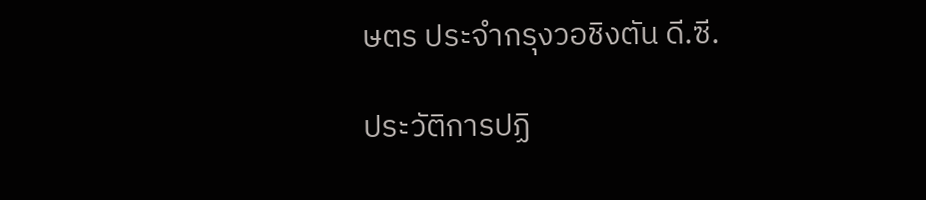ษตร ประจำกรุงวอชิงตัน ดี.ซี.

ประวัติการปฏิ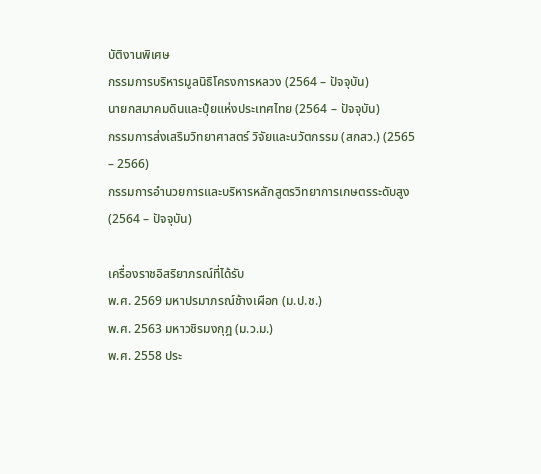บัติงานพิเศษ
กรรมการบริหารมูลนิธิโครงการหลวง (2564 – ปัจจุบัน)
นายกสมาคมดินและปุ๋ยแห่งประเทศไทย (2564 – ปัจจุบัน)
กรรมการส่งเสริมวิทยาศาสตร์ วิจัยและนวัตกรรม (สกสว.) (2565 – 2566)
กรรมการอำนวยการและบริหารหลักสูตรวิทยาการเกษตรระดับสูง (2564 – ปัจจุบัน)

เครื่องราชอิสริยาภรณ์ที่ได้รับ
พ.ศ. 2569 มหาปรมาภรณ์ช้างเผือก (ม.ป.ช.)
พ.ศ. 2563 มหาวชิรมงกุฎ (ม.ว.ม.)
พ.ศ. 2558 ประ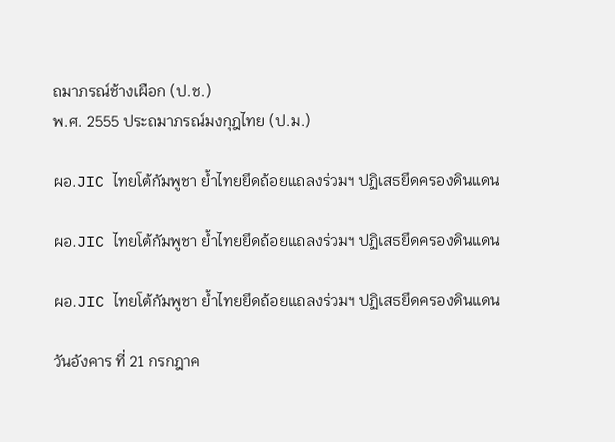ถมาภรณ์ช้างเผือก (ป.ช.)
พ.ศ. 2555 ประถมาภรณ์มงกุฎไทย (ป.ม.)

ผอ.JIC ไทยโต้กัมพูชา ย้ำไทยยึดถ้อยแถลงร่วมฯ ปฏิเสธยึดครองดินแดน

ผอ.JIC ไทยโต้กัมพูชา ย้ำไทยยึดถ้อยแถลงร่วมฯ ปฏิเสธยึดครองดินแดน

ผอ.JIC ไทยโต้กัมพูชา ย้ำไทยยึดถ้อยแถลงร่วมฯ ปฏิเสธยึดครองดินแดน

วันอังคาร ที่ 21 กรกฎาค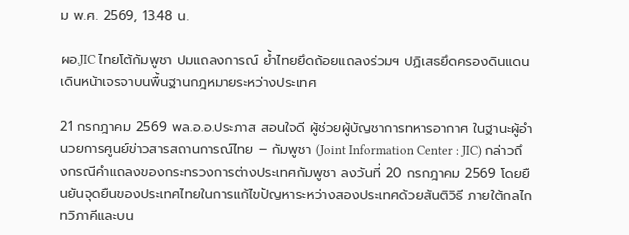ม พ.ศ. 2569, 13.48 น.

ผอ.JIC ไทยโต้กัมพูชา ปมแถลงการณ์ ย้ำไทยยึดถ้อยแถลงร่วมฯ ปฏิเสธยึดครองดินแดน เดินหน้าเจรจาบนพื้นฐานกฎหมายระหว่างประเทศ

21 กรกฎาคม 2569 พล.อ.อ.ประภาส สอนใจดี ผู้ช่วยผู้บัญชาการทหารอากาศ ในฐานะผู้อำนวยการศูนย์ข่าวสารสถานการณ์ไทย – กัมพูชา (Joint Information Center : JIC) กล่าวถึงกรณีคำแถลงของกระทรวงการต่างประเทศกัมพูชา ลงวันที่ 20 กรกฎาคม 2569 โดยยืนยันจุดยืนของประเทศไทยในการแก้ไขปัญหาระหว่างสองประเทศด้วยสันติวิธี ภายใต้กลไกทวิภาคีและบน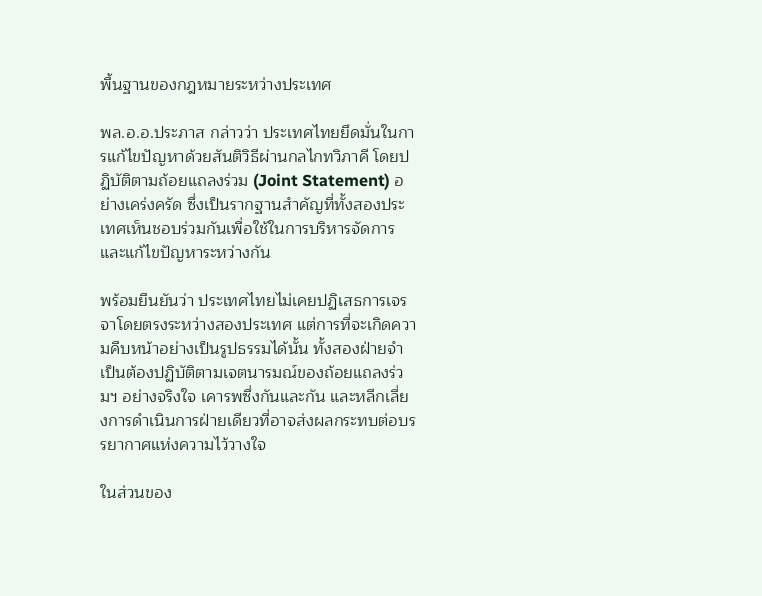พื้นฐานของกฎหมายระหว่างประเทศ

พล.อ.อ.ประภาส กล่าวว่า ประเทศไทยยึดมั่นในการแก้ไขปัญหาด้วยสันติวิธีผ่านกลไกทวิภาคี โดยปฏิบัติตามถ้อยแถลงร่วม (Joint Statement) อย่างเคร่งครัด ซึ่งเป็นรากฐานสำคัญที่ทั้งสองประเทศเห็นชอบร่วมกันเพื่อใช้ในการบริหารจัดการและแก้ไขปัญหาระหว่างกัน

พร้อมยืนยันว่า ประเทศไทยไม่เคยปฏิเสธการเจรจาโดยตรงระหว่างสองประเทศ แต่การที่จะเกิดความคืบหน้าอย่างเป็นรูปธรรมได้นั้น ทั้งสองฝ่ายจำเป็นต้องปฏิบัติตามเจตนารมณ์ของถ้อยแถลงร่วมฯ อย่างจริงใจ เคารพซึ่งกันและกัน และหลีกเลี่ยงการดำเนินการฝ่ายเดียวที่อาจส่งผลกระทบต่อบรรยากาศแห่งความไว้วางใจ

ในส่วนของ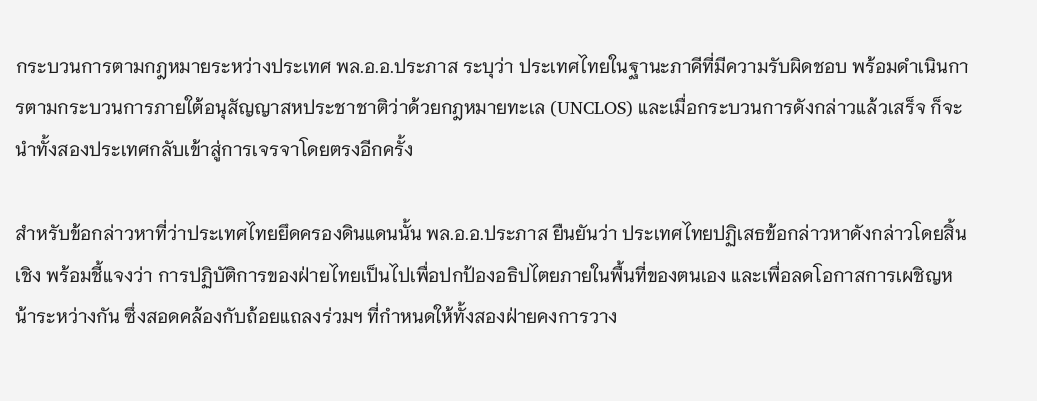กระบวนการตามกฎหมายระหว่างประเทศ พล.อ.อ.ประภาส ระบุว่า ประเทศไทยในฐานะภาคีที่มีความรับผิดชอบ พร้อมดำเนินการตามกระบวนการภายใต้อนุสัญญาสหประชาชาติว่าด้วยกฎหมายทะเล (UNCLOS) และเมื่อกระบวนการดังกล่าวแล้วเสร็จ ก็จะนำทั้งสองประเทศกลับเข้าสู่การเจรจาโดยตรงอีกครั้ง

สำหรับข้อกล่าวหาที่ว่าประเทศไทยยึดครองดินแดนนั้น พล.อ.อ.ประภาส ยืนยันว่า ประเทศไทยปฏิเสธข้อกล่าวหาดังกล่าวโดยสิ้นเชิง พร้อมชี้แจงว่า การปฏิบัติการของฝ่ายไทยเป็นไปเพื่อปกป้องอธิปไตยภายในพื้นที่ของตนเอง และเพื่อลดโอกาสการเผชิญหน้าระหว่างกัน ซึ่งสอดคล้องกับถ้อยแถลงร่วมฯ ที่กำหนดให้ทั้งสองฝ่ายคงการวาง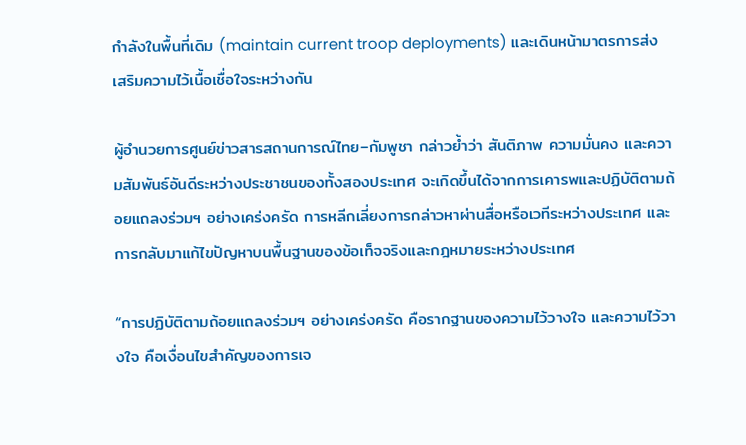กำลังในพื้นที่เดิม (maintain current troop deployments) และเดินหน้ามาตรการส่งเสริมความไว้เนื้อเชื่อใจระหว่างกัน

ผู้อำนวยการศูนย์ข่าวสารสถานการณ์ไทย–กัมพูชา กล่าวย้ำว่า สันติภาพ ความมั่นคง และความสัมพันธ์อันดีระหว่างประชาชนของทั้งสองประเทศ จะเกิดขึ้นได้จากการเคารพและปฏิบัติตามถ้อยแถลงร่วมฯ อย่างเคร่งครัด การหลีกเลี่ยงการกล่าวหาผ่านสื่อหรือเวทีระหว่างประเทศ และการกลับมาแก้ไขปัญหาบนพื้นฐานของข้อเท็จจริงและกฎหมายระหว่างประเทศ

“การปฏิบัติตามถ้อยแถลงร่วมฯ อย่างเคร่งครัด คือรากฐานของความไว้วางใจ และความไว้วางใจ คือเงื่อนไขสำคัญของการเจ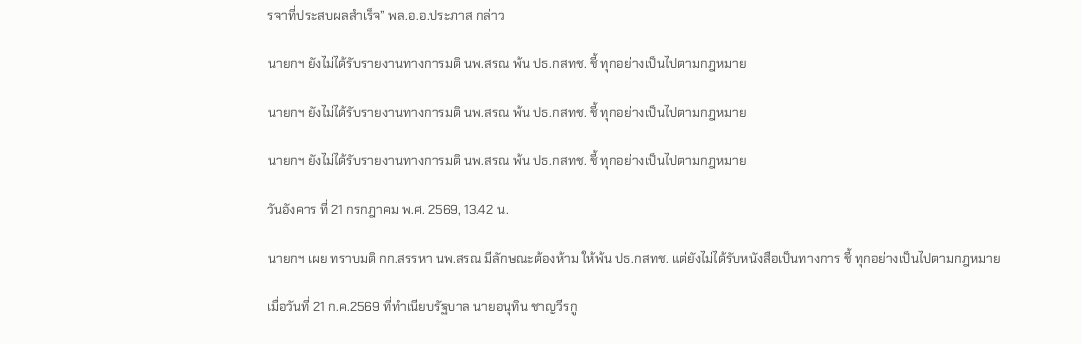รจาที่ประสบผลสำเร็จ” พล.อ.อ.ประภาส กล่าว

นายกฯ ยังไม่ได้รับรายงานทางการมติ นพ.สรณ พ้น ปธ.กสทช. ชี้ ทุกอย่างเป็นไปตามกฎหมาย

นายกฯ ยังไม่ได้รับรายงานทางการมติ นพ.สรณ พ้น ปธ.กสทช. ชี้ ทุกอย่างเป็นไปตามกฎหมาย

นายกฯ ยังไม่ได้รับรายงานทางการมติ นพ.สรณ พ้น ปธ.กสทช. ชี้ ทุกอย่างเป็นไปตามกฎหมาย

วันอังคาร ที่ 21 กรกฎาคม พ.ศ. 2569, 13.42 น.

นายกฯ เผย ทราบมติ กก.สรรหา นพ.สรณ มีลักษณะต้องห้าม ให้พ้น ปธ.กสทช. แต่ยังไม่ได้รับหนังสือเป็นทางการ ชี้ ทุกอย่างเป็นไปตามกฎหมาย

เมื่อวันที่ 21 ก.ค.2569 ที่ทำเนียบรัฐบาล นายอนุทิน ชาญวีรกู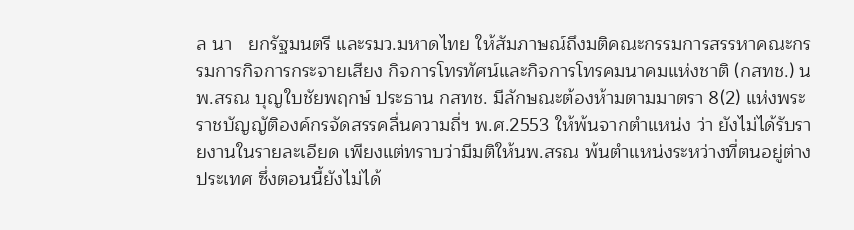ล นา   ยกรัฐมนตรี และรมว.มหาดไทย ให้สัมภาษณ์ถึงมติคณะกรรมการสรรหาคณะกรรมการกิจการกระจายเสียง กิจการโทรทัศน์และกิจการโทรคมนาคมแห่งชาติ (กสทช.) นพ.สรณ บุญใบชัยพฤกษ์ ประธาน กสทช. มีลักษณะต้องห้ามตามมาตรา 8(2) แห่งพระราชบัญญัติองค์กรจัดสรรคลื่นความถี่ฯ พ.ศ.2553 ให้พ้นจากตำแหน่ง ว่า ยังไม่ได้รับรายงานในรายละเอียด เพียงแต่ทราบว่ามีมติให้นพ.สรณ พ้นตำแหน่งระหว่างที่ตนอยู่ต่างประเทศ ซึ่งตอนนี้ยังไม่ได้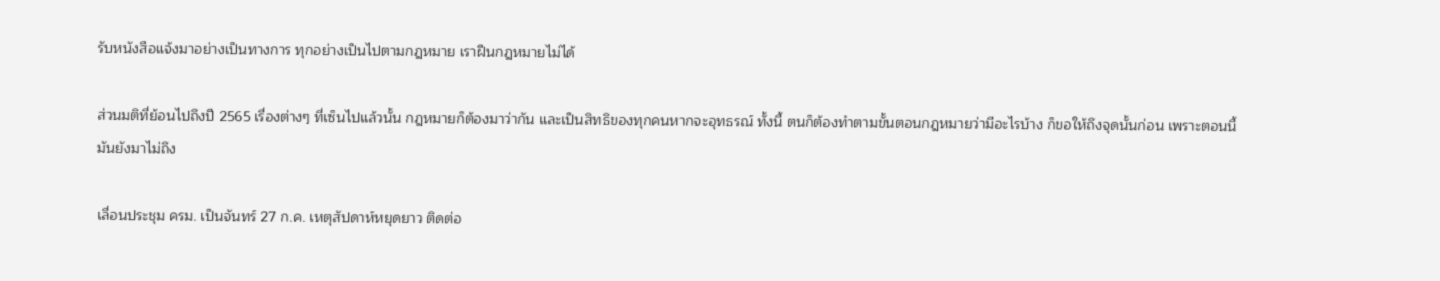รับหนังสือแจ้งมาอย่างเป็นทางการ ทุกอย่างเป็นไปตามกฎหมาย เราฝืนกฎหมายไม่ได้

ส่วนมติที่ย้อนไปถึงปี 2565 เรื่องต่างๆ ที่เซ็นไปแล้วนั้น กฎหมายก็ต้องมาว่ากัน และเป็นสิทธิของทุกคนหากจะอุทธรณ์ ทั้งนี้ ตนก็ต้องทำตามขั้นตอนกฎหมายว่ามีอะไรบ้าง ก็ขอให้ถึงจุดนั้นก่อน เพราะตอนนี้มันยังมาไม่ถึง

เลื่อนประชุม ครม. เป็นจันทร์ 27 ก.ค. เหตุสัปดาห์หยุดยาว ติดต่อ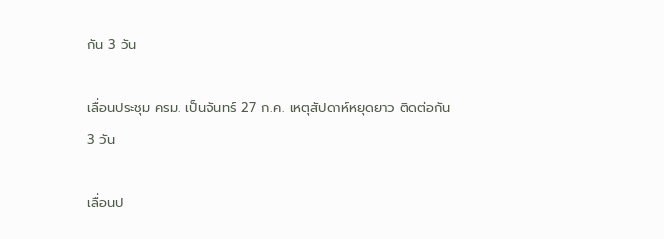กัน 3 วัน

เลื่อนประชุม ครม. เป็นจันทร์ 27 ก.ค. เหตุสัปดาห์หยุดยาว ติดต่อกัน 3 วัน

เลื่อนป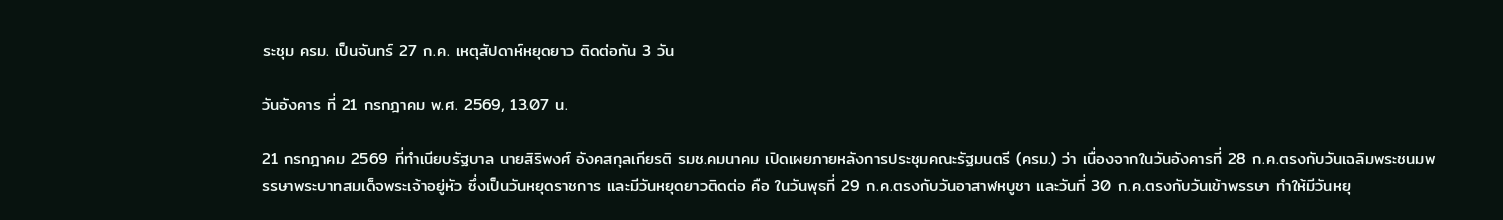ระชุม ครม. เป็นจันทร์ 27 ก.ค. เหตุสัปดาห์หยุดยาว ติดต่อกัน 3 วัน

วันอังคาร ที่ 21 กรกฎาคม พ.ศ. 2569, 13.07 น.

21 กรกฎาคม 2569 ที่ทำเนียบรัฐบาล นายสิริพงศ์ อังคสกุลเกียรติ รมช.คมนาคม เปิดเผยภายหลังการประชุมคณะรัฐมนตรี (ครม.) ว่า เนื่องจากในวันอังคารที่ 28 ก.ค.ตรงกับวันเฉลิมพระชนมพรรษาพระบาทสมเด็จพระเจ้าอยู่หัว ซึ่งเป็นวันหยุดราชการ และมีวันหยุดยาวติดต่อ คือ ในวันพุธที่ 29 ก.ค.ตรงกับวันอาสาฬหบูชา และวันที่ 30 ก.ค.ตรงกับวันเข้าพรรษา ทำให้มีวันหยุ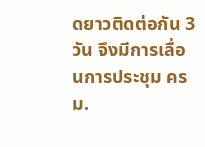ดยาวติดต่อกัน 3 วัน จึงมีการเลื่อนการประชุม ครม.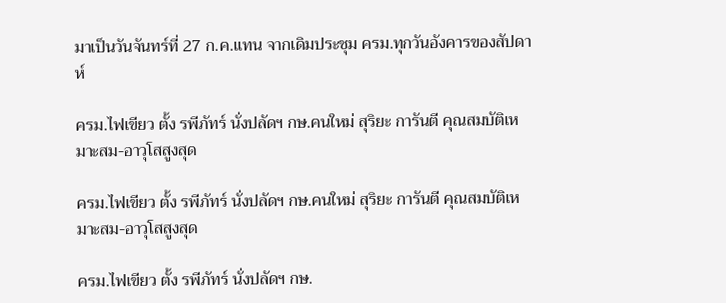มาเป็นวันจันทร์ที่ 27 ก.ค.แทน จากเดิมประชุม ครม.ทุกวันอังคารของสัปดาห์

ครม.ไฟเขียว ตั้ง รพีภัทร์ นั่งปลัดฯ กษ.คนใหม่ สุริยะ การันตี คุณสมบัติเหมาะสม-อาวุโสสูงสุด

ครม.ไฟเขียว ตั้ง รพีภัทร์ นั่งปลัดฯ กษ.คนใหม่ สุริยะ การันตี คุณสมบัติเหมาะสม-อาวุโสสูงสุด

ครม.ไฟเขียว ตั้ง รพีภัทร์ นั่งปลัดฯ กษ.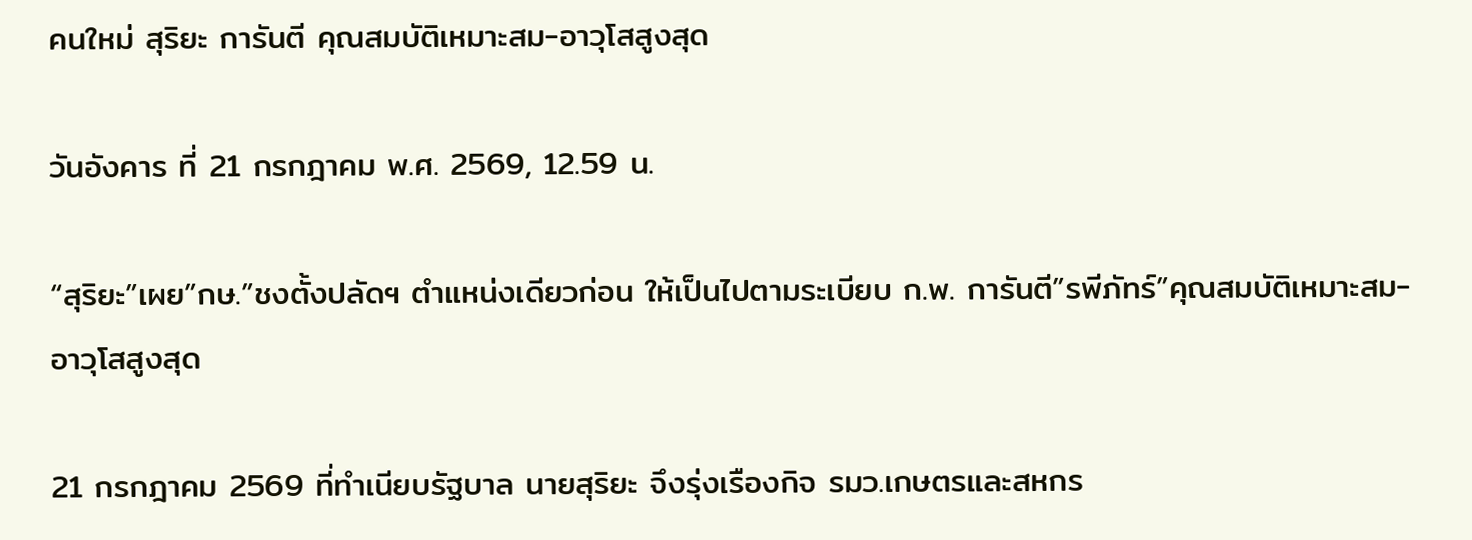คนใหม่ สุริยะ การันตี คุณสมบัติเหมาะสม-อาวุโสสูงสุด

วันอังคาร ที่ 21 กรกฎาคม พ.ศ. 2569, 12.59 น.

“สุริยะ”เผย”กษ.”ชงตั้งปลัดฯ ตำแหน่งเดียวก่อน ให้เป็นไปตามระเบียบ ก.พ. การันตี”รพีภัทร์”คุณสมบัติเหมาะสม- อาวุโสสูงสุด

21 กรกฎาคม 2569 ที่ทำเนียบรัฐบาล นายสุริยะ จึงรุ่งเรืองกิจ รมว.เกษตรและสหกร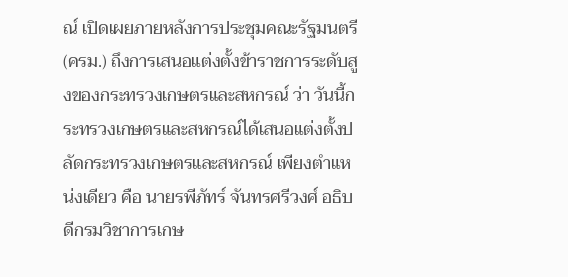ณ์ เปิดเผยภายหลังการประชุมคณะรัฐมนตรี (ครม.) ถึงการเสนอแต่งตั้งข้าราชการระดับสูงของกระทรวงเกษตรและสหกรณ์ ว่า วันนี้กระทรวงเกษตรและสหกรณ์ได้เสนอแต่งตั้งปลัดกระทรวงเกษตรและสหกรณ์ เพียงตำแหน่งเดียว คือ นายรพีภัทร์ จันทรศรีวงศ์ อธิบดีกรมวิชาการเกษ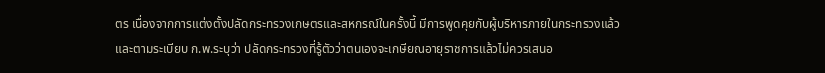ตร เนื่องจากการแต่งตั้งปลัดกระทรวงเกษตรและสหกรณ์ในครั้งนี้ มีการพูดคุยกับผู้บริหารภายในกระทรวงแล้ว และตามระเบียบ ก.พ.ระบุว่า ปลัดกระทรวงที่รู้ตัวว่าตนเองจะเกษียณอายุราชการแล้วไม่ควรเสนอ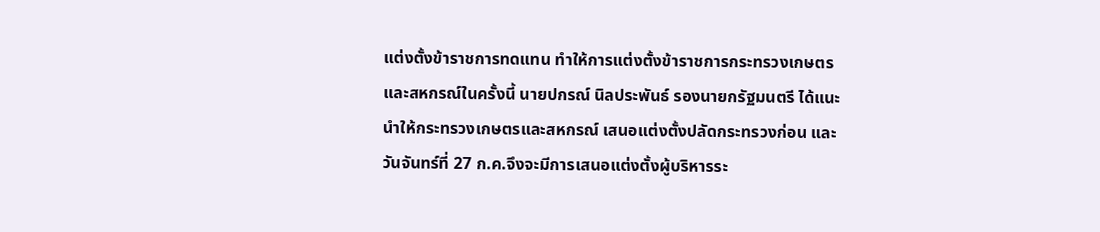แต่งตั้งข้าราชการทดแทน ทำให้การแต่งตั้งข้าราชการกระทรวงเกษตรและสหกรณ์ในครั้งนี้ นายปกรณ์ นิลประพันธ์ รองนายกรัฐมนตรี ได้แนะนำให้กระทรวงเกษตรและสหกรณ์ เสนอแต่งตั้งปลัดกระทรวงก่อน และวันจันทร์ที่ 27 ก.ค.จึงจะมีการเสนอแต่งตั้งผู้บริหารระ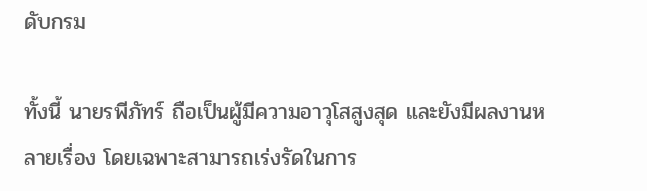ดับกรม

ทั้งนี้ นายรพีภัทร์ ถือเป็นผู้มีความอาวุโสสูงสุด และยังมีผลงานหลายเรื่อง โดยเฉพาะสามารถเร่งรัดในการ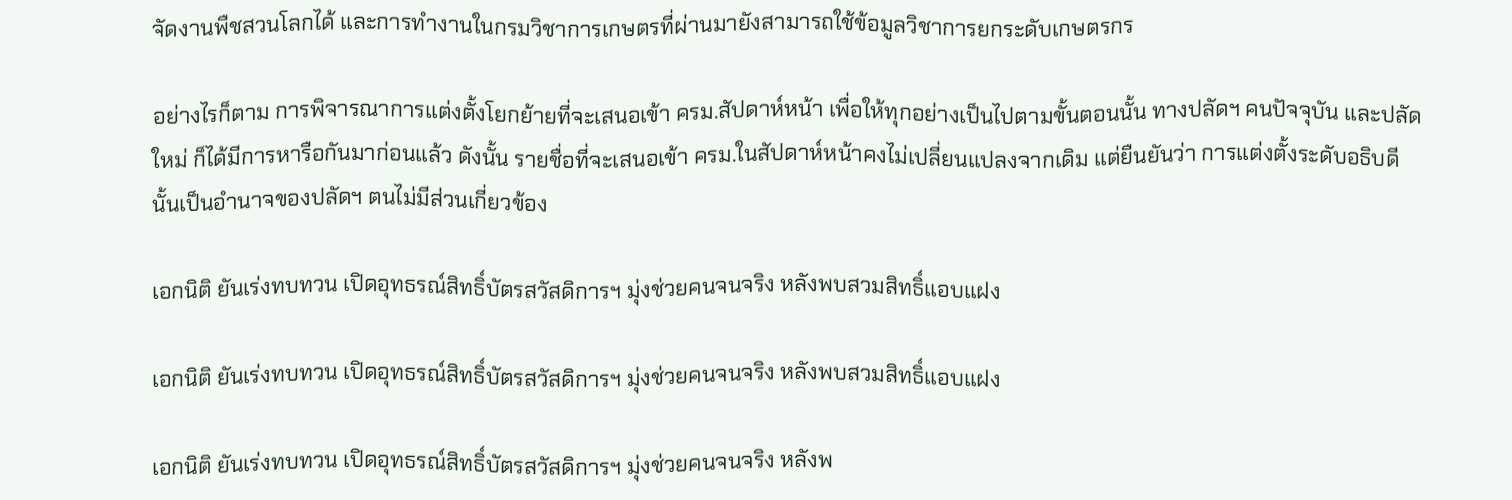จัดงานพืชสวนโลกได้ และการทำงานในกรมวิชาการเกษตรที่ผ่านมายังสามารถใช้ข้อมูลวิชาการยกระดับเกษตรกร

อย่างไรก็ตาม การพิจารณาการแต่งตั้งโยกย้ายที่จะเสนอเข้า ครม.สัปดาห์หน้า เพื่อให้ทุกอย่างเป็นไปตามขั้นตอนนั้น ทางปลัดฯ คนปัจจุบัน และปลัดใหม่ ก็ได้มีการหารือกันมาก่อนแล้ว ดังนั้น รายชื่อที่จะเสนอเข้า ครม.ในสัปดาห์หน้าคงไม่เปลี่ยนแปลงจากเดิม แต่ยืนยันว่า การแต่งตั้งระดับอธิบดีนั้นเป็นอำนาจของปลัดฯ ตนไม่มีส่วนเกี่ยวข้อง

เอกนิติ ยันเร่งทบทวน เปิดอุทธรณ์สิทธิ์บัตรสวัสดิการฯ มุ่งช่วยคนจนจริง หลังพบสวมสิทธิ์แอบแฝง

เอกนิติ ยันเร่งทบทวน เปิดอุทธรณ์สิทธิ์บัตรสวัสดิการฯ มุ่งช่วยคนจนจริง หลังพบสวมสิทธิ์แอบแฝง

เอกนิติ ยันเร่งทบทวน เปิดอุทธรณ์สิทธิ์บัตรสวัสดิการฯ มุ่งช่วยคนจนจริง หลังพ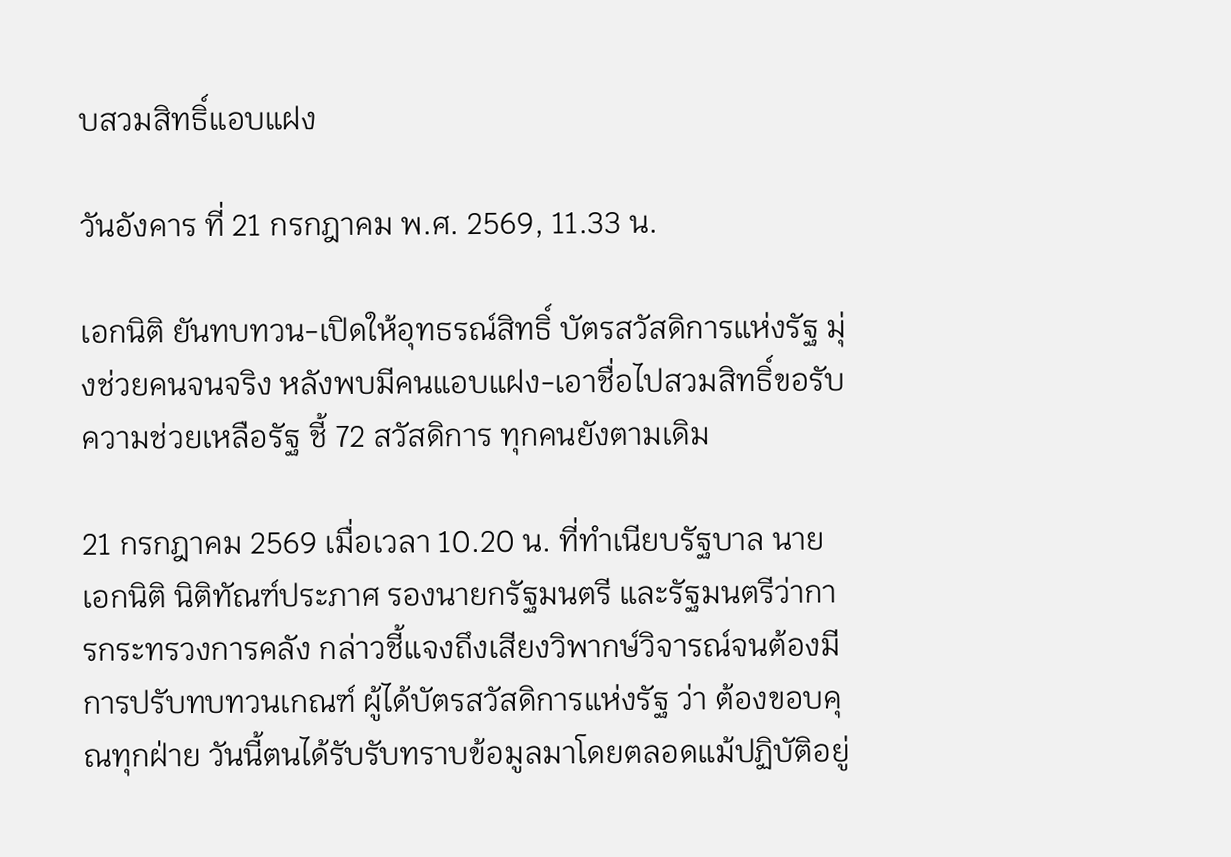บสวมสิทธิ์แอบแฝง

วันอังคาร ที่ 21 กรกฎาคม พ.ศ. 2569, 11.33 น.

เอกนิติ ยันทบทวน-เปิดให้อุทธรณ์สิทธิ์ บัตรสวัสดิการแห่งรัฐ มุ่งช่วยคนจนจริง หลังพบมีคนแอบแฝง-เอาชื่อไปสวมสิทธิ์ขอรับความช่วยเหลือรัฐ ชี้ 72 สวัสดิการ ทุกคนยังตามเดิม

21 กรกฎาคม 2569 เมื่อเวลา 10.20 น. ที่ทำเนียบรัฐบาล นายเอกนิติ นิติทัณฑ์ประภาศ รองนายกรัฐมนตรี และรัฐมนตรีว่าการกระทรวงการคลัง กล่าวชี้แจงถึงเสียงวิพากษ์วิจารณ์จนต้องมีการปรับทบทวนเกณฑ์ ผู้ได้บัตรสวัสดิการแห่งรัฐ ว่า ต้องขอบคุณทุกฝ่าย วันนี้ตนได้รับรับทราบข้อมูลมาโดยตลอดแม้ปฏิบัติอยู่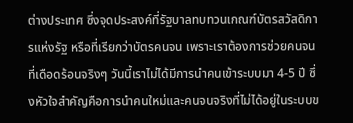ต่างประเทศ ซึ่งจุดประสงค์ที่รัฐบาลทบทวนเกณฑ์บัตรสวัสดิการแห่งรัฐ หรือที่เรียกว่าบัตรคนจน เพราะเราต้องการช่วยคนจนที่เดือดร้อนจริงๆ วันนี้เราไม่ได้มีการนำคนเข้าระบบมา 4-5 ปี ซึ่งหัวใจสำคัญคือการนำคนใหม่และคนจนจริงที่ไม่ได้อยู่ในระบบข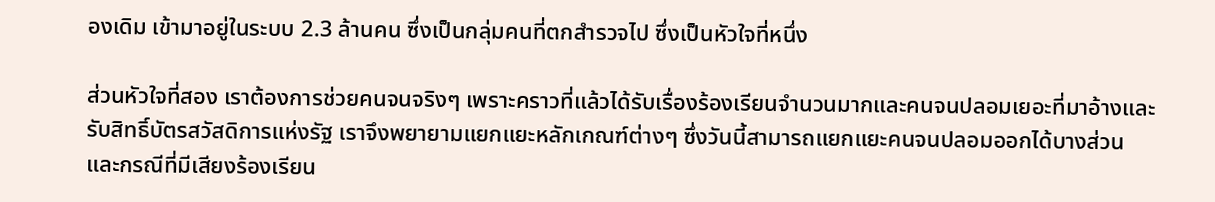องเดิม เข้ามาอยู่ในระบบ 2.3 ล้านคน ซึ่งเป็นกลุ่มคนที่ตกสำรวจไป ซึ่งเป็นหัวใจที่หนึ่ง

ส่วนหัวใจที่สอง เราต้องการช่วยคนจนจริงๆ เพราะคราวที่แล้วได้รับเรื่องร้องเรียนจำนวนมากและคนจนปลอมเยอะที่มาอ้างและรับสิทธิ์บัตรสวัสดิการแห่งรัฐ เราจึงพยายามแยกแยะหลักเกณฑ์ต่างๆ ซึ่งวันนี้สามารถแยกแยะคนจนปลอมออกได้บางส่วน และกรณีที่มีเสียงร้องเรียน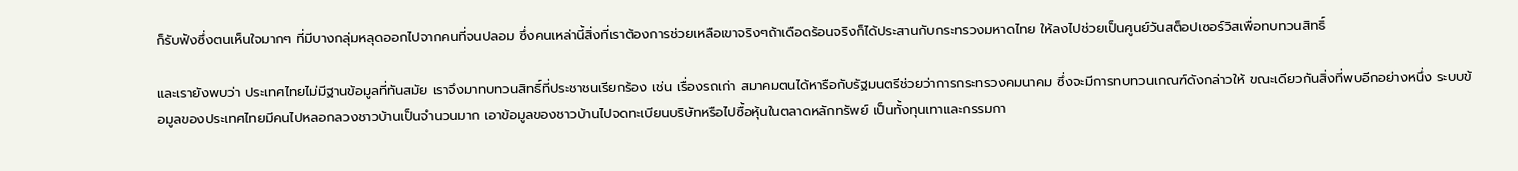ก็รับฟังซึ่งตนเห็นใจมากๆ ที่มีบางกลุ่มหลุดออกไปจากคนที่จนปลอม ซึ่งคนเหล่านี้สิ่งที่เราต้องการช่วยเหลือเขาจริงๆถ้าเดือดร้อนจริงก็ได้ประสานกับกระทรวงมหาดไทย ให้ลงไปช่วยเป็นศูนย์วันสต็อปเซอร์วิสเพื่อทบทวนสิทธิ์

และเรายังพบว่า ประเทศไทยไม่มีฐานข้อมูลที่ทันสมัย เราจึงมาทบทวนสิทธิ์ที่ประชาชนเรียกร้อง เช่น เรื่องรถเก่า สมาคมตนได้หารือกับรัฐมนตรีช่วยว่าการกระทรวงคมนาคม ซึ่งจะมีการทบทวนเกณฑ์ดังกล่าวให้ ขณะเดียวกันสิ่งที่พบอีกอย่างหนึ่ง ระบบข้อมูลของประเทศไทยมีคนไปหลอกลวงชาวบ้านเป็นจำนวนมาก เอาข้อมูลของชาวบ้านไปจดทะเบียนบริษัทหรือไปซื้อหุ้นในตลาดหลักทรัพย์ เป็นทั้งทุนเทาและกรรมกา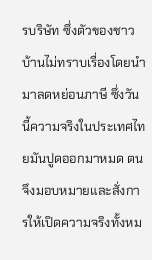รบริษัท ซึ่งตัวของชาวบ้านไม่ทราบเรื่องโดยนำมาลดหย่อนภาษี ซึ่งวันนี้ความจริงในประเทศไทยมันปูดออกมาหมด ตนจึงมอบหมายและสั่งการให้เปิดความจริงทั้งหม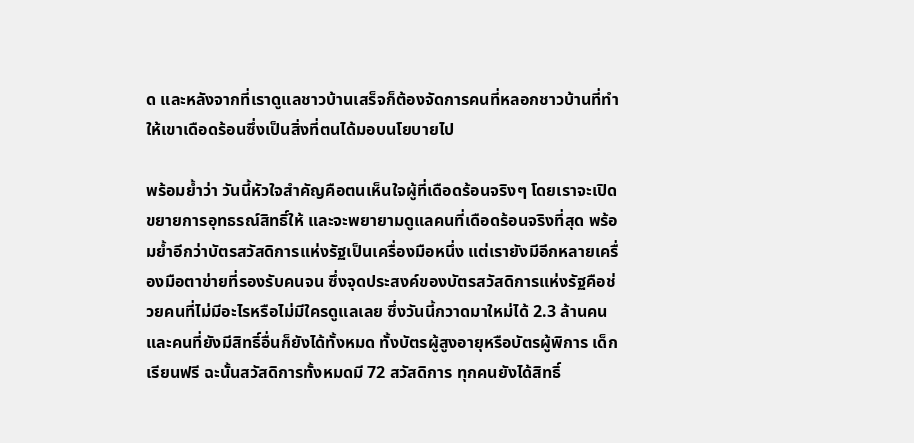ด และหลังจากที่เราดูแลชาวบ้านเสร็จก็ต้องจัดการคนที่หลอกชาวบ้านที่ทำให้เขาเดือดร้อนซึ่งเป็นสิ่งที่ตนได้มอบนโยบายไป

พร้อมย้ำว่า วันนี้หัวใจสำคัญคือตนเห็นใจผู้ที่เดือดร้อนจริงๆ โดยเราจะเปิดขยายการอุทธรณ์สิทธิ์ให้ และจะพยายามดูแลคนที่เดือดร้อนจริงที่สุด พร้อมย้ำอีกว่าบัตรสวัสดิการแห่งรัฐเป็นเครื่องมือหนึ่ง แต่เรายังมีอีกหลายเครื่องมือตาข่ายที่รองรับคนจน ซึ่งจุดประสงค์ของบัตรสวัสดิการแห่งรัฐคือช่วยคนที่ไม่มีอะไรหรือไม่มีใครดูแลเลย ซึ่งวันนี้กวาดมาใหม่ได้ 2.3 ล้านคน และคนที่ยังมีสิทธิ์อื่นก็ยังได้ทั้งหมด ทั้งบัตรผู้สูงอายุหรือบัตรผู้พิการ เด็กเรียนฟรี ฉะนั้นสวัสดิการทั้งหมดมี 72 สวัสดิการ ทุกคนยังได้สิทธิ์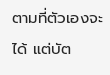ตามที่ตัวเองจะได้ แต่บัต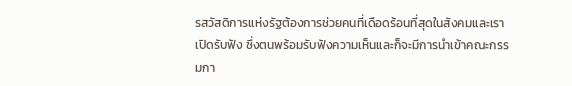รสวัสดิการแห่งรัฐต้องการช่วยคนที่เดือดร้อนที่สุดในสังคมและเราเปิดรับฟัง ซึ่งตนพร้อมรับฟังความเห็นและก็จะมีการนำเข้าคณะกรรมกา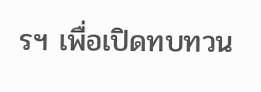รฯ เพื่อเปิดทบทวน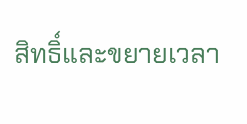สิทธิ์และขยายเวลา